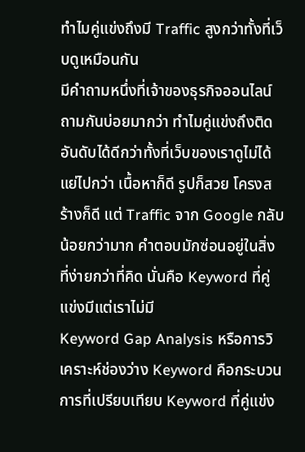ทำไมคู่แข่งถึงมี Traffic สูงกว่าทั้งที่เว็บดูเหมือนกัน
มีคำถามหนึ่งที่เจ้าของธุรกิจออนไลน์ถามกันบ่อยมากว่า ทำไมคู่แข่งถึงติดอันดับได้ดีกว่าทั้งที่เว็บของเราดูไม่ได้แย่ไปกว่า เนื้อหาก็ดี รูปก็สวย โครงสร้างก็ดี แต่ Traffic จาก Google กลับน้อยกว่ามาก คำตอบมักซ่อนอยู่ในสิ่งที่ง่ายกว่าที่คิด นั่นคือ Keyword ที่คู่แข่งมีแต่เราไม่มี
Keyword Gap Analysis หรือการวิเคราะห์ช่องว่าง Keyword คือกระบวนการที่เปรียบเทียบ Keyword ที่คู่แข่ง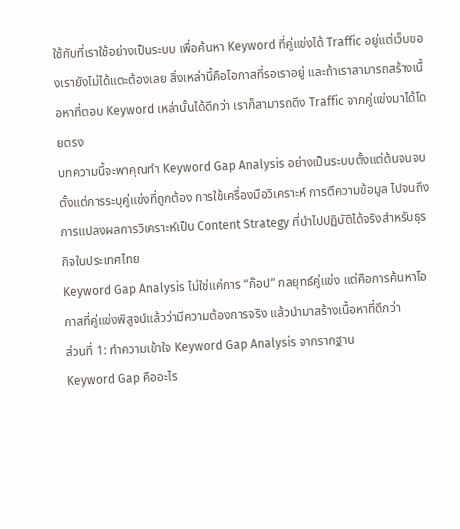ใช้กับที่เราใช้อย่างเป็นระบบ เพื่อค้นหา Keyword ที่คู่แข่งได้ Traffic อยู่แต่เว็บของเรายังไม่ได้แตะต้องเลย สิ่งเหล่านี้คือโอกาสที่รอเราอยู่ และถ้าเราสามารถสร้างเนื้อหาที่ตอบ Keyword เหล่านั้นได้ดีกว่า เราก็สามารถดึง Traffic จากคู่แข่งมาได้โดยตรง
บทความนี้จะพาคุณทำ Keyword Gap Analysis อย่างเป็นระบบตั้งแต่ต้นจนจบ ตั้งแต่การระบุคู่แข่งที่ถูกต้อง การใช้เครื่องมือวิเคราะห์ การตีความข้อมูล ไปจนถึงการแปลงผลการวิเคราะห์เป็น Content Strategy ที่นำไปปฏิบัติได้จริงสำหรับธุรกิจในประเทศไทย
Keyword Gap Analysis ไม่ใช่แค่การ “ก๊อป” กลยุทธ์คู่แข่ง แต่คือการค้นหาโอกาสที่คู่แข่งพิสูจน์แล้วว่ามีความต้องการจริง แล้วนำมาสร้างเนื้อหาที่ดีกว่า
ส่วนที่ 1: ทำความเข้าใจ Keyword Gap Analysis จากรากฐาน
Keyword Gap คืออะไร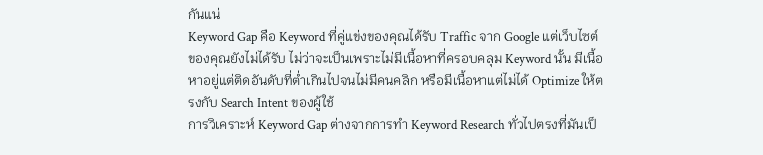กันแน่
Keyword Gap คือ Keyword ที่คู่แข่งของคุณได้รับ Traffic จาก Google แต่เว็บไซต์ของคุณยังไม่ได้รับ ไม่ว่าจะเป็นเพราะไม่มีเนื้อหาที่ครอบคลุม Keyword นั้น มีเนื้อหาอยู่แต่ติดอันดับที่ต่ำเกินไปจนไม่มีคนคลิก หรือมีเนื้อหาแต่ไม่ได้ Optimize ให้ตรงกับ Search Intent ของผู้ใช้
การวิเคราะห์ Keyword Gap ต่างจากการทำ Keyword Research ทั่วไปตรงที่มันเป็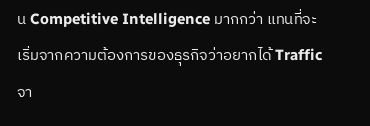น Competitive Intelligence มากกว่า แทนที่จะเริ่มจากความต้องการของธุรกิจว่าอยากได้ Traffic จา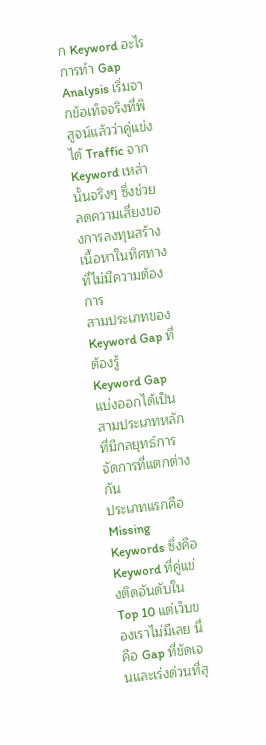ก Keyword อะไร การทำ Gap Analysis เริ่มจากข้อเท็จจริงที่พิสูจน์แล้วว่าคู่แข่งได้ Traffic จาก Keyword เหล่านั้นจริงๆ ซึ่งช่วยลดความเสี่ยงของการลงทุนสร้างเนื้อหาในทิศทางที่ไม่มีความต้องการ
สามประเภทของ Keyword Gap ที่ต้องรู้
Keyword Gap แบ่งออกได้เป็นสามประเภทหลักที่มีกลยุทธ์การจัดการที่แตกต่างกัน
ประเภทแรกคือ Missing Keywords ซึ่งคือ Keyword ที่คู่แข่งติดอันดับใน Top 10 แต่เว็บของเราไม่มีเลย นี่คือ Gap ที่ชัดเจนและเร่งด่วนที่สุ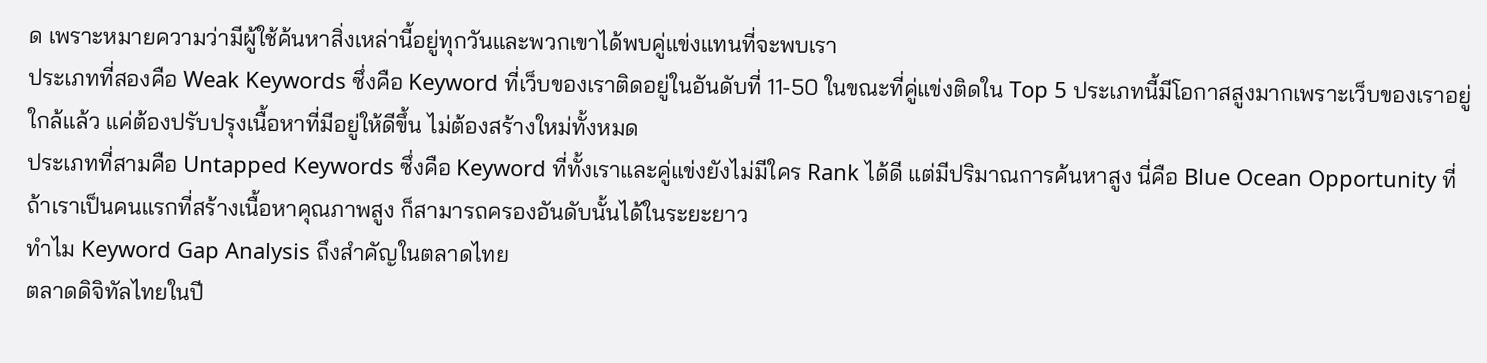ด เพราะหมายความว่ามีผู้ใช้ค้นหาสิ่งเหล่านี้อยู่ทุกวันและพวกเขาได้พบคู่แข่งแทนที่จะพบเรา
ประเภทที่สองคือ Weak Keywords ซึ่งคือ Keyword ที่เว็บของเราติดอยู่ในอันดับที่ 11-50 ในขณะที่คู่แข่งติดใน Top 5 ประเภทนี้มีโอกาสสูงมากเพราะเว็บของเราอยู่ใกล้แล้ว แค่ต้องปรับปรุงเนื้อหาที่มีอยู่ให้ดีขึ้น ไม่ต้องสร้างใหม่ทั้งหมด
ประเภทที่สามคือ Untapped Keywords ซึ่งคือ Keyword ที่ทั้งเราและคู่แข่งยังไม่มีใคร Rank ได้ดี แต่มีปริมาณการค้นหาสูง นี่คือ Blue Ocean Opportunity ที่ถ้าเราเป็นคนแรกที่สร้างเนื้อหาคุณภาพสูง ก็สามารถครองอันดับนั้นได้ในระยะยาว
ทำไม Keyword Gap Analysis ถึงสำคัญในตลาดไทย
ตลาดดิจิทัลไทยในปี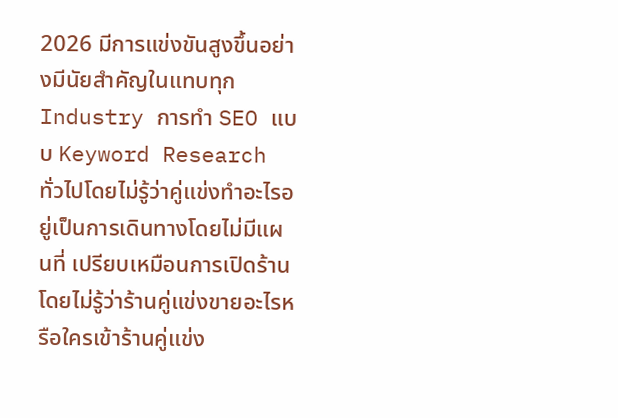2026 มีการแข่งขันสูงขึ้นอย่างมีนัยสำคัญในแทบทุก Industry การทำ SEO แบบ Keyword Research ทั่วไปโดยไม่รู้ว่าคู่แข่งทำอะไรอยู่เป็นการเดินทางโดยไม่มีแผนที่ เปรียบเหมือนการเปิดร้านโดยไม่รู้ว่าร้านคู่แข่งขายอะไรหรือใครเข้าร้านคู่แข่ง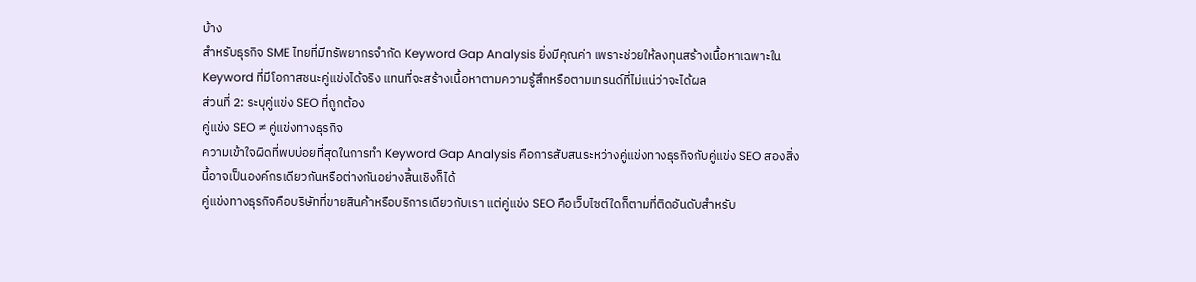บ้าง
สำหรับธุรกิจ SME ไทยที่มีทรัพยากรจำกัด Keyword Gap Analysis ยิ่งมีคุณค่า เพราะช่วยให้ลงทุนสร้างเนื้อหาเฉพาะใน Keyword ที่มีโอกาสชนะคู่แข่งได้จริง แทนที่จะสร้างเนื้อหาตามความรู้สึกหรือตามเทรนด์ที่ไม่แน่ว่าจะได้ผล
ส่วนที่ 2: ระบุคู่แข่ง SEO ที่ถูกต้อง
คู่แข่ง SEO ≠ คู่แข่งทางธุรกิจ
ความเข้าใจผิดที่พบบ่อยที่สุดในการทำ Keyword Gap Analysis คือการสับสนระหว่างคู่แข่งทางธุรกิจกับคู่แข่ง SEO สองสิ่งนี้อาจเป็นองค์กรเดียวกันหรือต่างกันอย่างสิ้นเชิงก็ได้
คู่แข่งทางธุรกิจคือบริษัทที่ขายสินค้าหรือบริการเดียวกับเรา แต่คู่แข่ง SEO คือเว็บไซต์ใดก็ตามที่ติดอันดับสำหรับ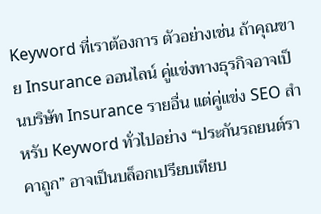Keyword ที่เราต้องการ ตัวอย่างเช่น ถ้าคุณขาย Insurance ออนไลน์ คู่แข่งทางธุรกิจอาจเป็นบริษัท Insurance รายอื่น แต่คู่แข่ง SEO สำหรับ Keyword ทั่วไปอย่าง “ประกันรถยนต์ราคาถูก” อาจเป็นบล็อกเปรียบเทียบ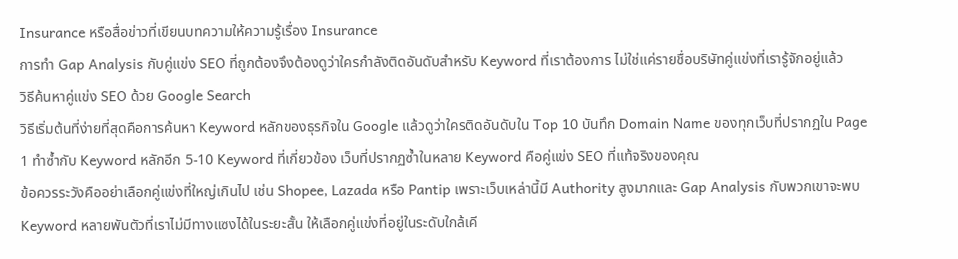Insurance หรือสื่อข่าวที่เขียนบทความให้ความรู้เรื่อง Insurance
การทำ Gap Analysis กับคู่แข่ง SEO ที่ถูกต้องจึงต้องดูว่าใครกำลังติดอันดับสำหรับ Keyword ที่เราต้องการ ไม่ใช่แค่รายชื่อบริษัทคู่แข่งที่เรารู้จักอยู่แล้ว
วิธีค้นหาคู่แข่ง SEO ด้วย Google Search
วิธีเริ่มต้นที่ง่ายที่สุดคือการค้นหา Keyword หลักของธุรกิจใน Google แล้วดูว่าใครติดอันดับใน Top 10 บันทึก Domain Name ของทุกเว็บที่ปรากฏใน Page 1 ทำซ้ำกับ Keyword หลักอีก 5-10 Keyword ที่เกี่ยวข้อง เว็บที่ปรากฏซ้ำในหลาย Keyword คือคู่แข่ง SEO ที่แท้จริงของคุณ
ข้อควรระวังคืออย่าเลือกคู่แข่งที่ใหญ่เกินไป เช่น Shopee, Lazada หรือ Pantip เพราะเว็บเหล่านี้มี Authority สูงมากและ Gap Analysis กับพวกเขาจะพบ Keyword หลายพันตัวที่เราไม่มีทางแซงได้ในระยะสั้น ให้เลือกคู่แข่งที่อยู่ในระดับใกล้เคี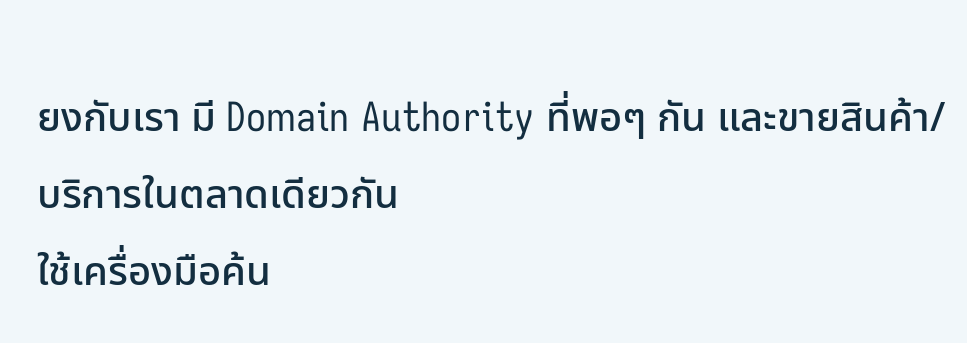ยงกับเรา มี Domain Authority ที่พอๆ กัน และขายสินค้า/บริการในตลาดเดียวกัน
ใช้เครื่องมือค้น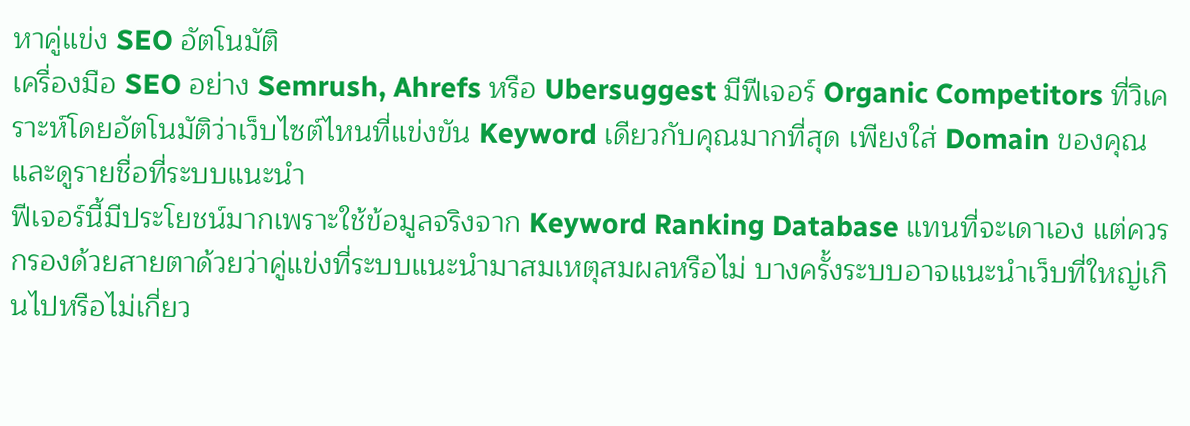หาคู่แข่ง SEO อัตโนมัติ
เครื่องมือ SEO อย่าง Semrush, Ahrefs หรือ Ubersuggest มีฟีเจอร์ Organic Competitors ที่วิเคราะห์โดยอัตโนมัติว่าเว็บไซต์ไหนที่แข่งขัน Keyword เดียวกับคุณมากที่สุด เพียงใส่ Domain ของคุณและดูรายชื่อที่ระบบแนะนำ
ฟีเจอร์นี้มีประโยชน์มากเพราะใช้ข้อมูลจริงจาก Keyword Ranking Database แทนที่จะเดาเอง แต่ควรกรองด้วยสายตาด้วยว่าคู่แข่งที่ระบบแนะนำมาสมเหตุสมผลหรือไม่ บางครั้งระบบอาจแนะนำเว็บที่ใหญ่เกินไปหรือไม่เกี่ยว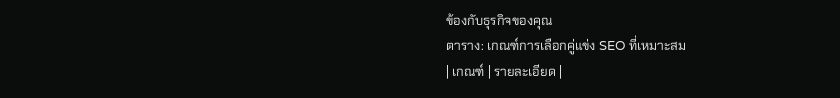ข้องกับธุรกิจของคุณ
ตาราง: เกณฑ์การเลือกคู่แข่ง SEO ที่เหมาะสม
| เกณฑ์ | รายละเอียด |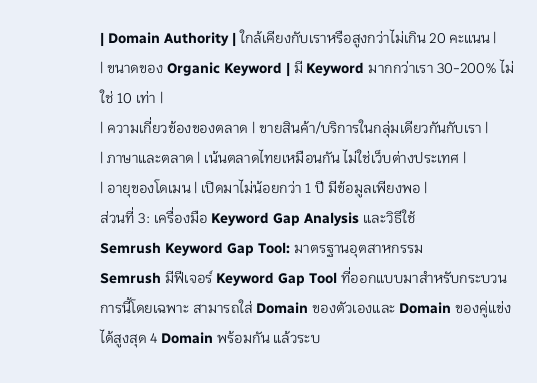| Domain Authority | ใกล้เคียงกับเราหรือสูงกว่าไม่เกิน 20 คะแนน |
| ขนาดของ Organic Keyword | มี Keyword มากกว่าเรา 30-200% ไม่ใช่ 10 เท่า |
| ความเกี่ยวข้องของตลาด | ขายสินค้า/บริการในกลุ่มเดียวกันกับเรา |
| ภาษาและตลาด | เน้นตลาดไทยเหมือนกัน ไม่ใช่เว็บต่างประเทศ |
| อายุของโดเมน | เปิดมาไม่น้อยกว่า 1 ปี มีข้อมูลเพียงพอ |
ส่วนที่ 3: เครื่องมือ Keyword Gap Analysis และวิธีใช้
Semrush Keyword Gap Tool: มาตรฐานอุตสาหกรรม
Semrush มีฟีเจอร์ Keyword Gap Tool ที่ออกแบบมาสำหรับกระบวนการนี้โดยเฉพาะ สามารถใส่ Domain ของตัวเองและ Domain ของคู่แข่งได้สูงสุด 4 Domain พร้อมกัน แล้วระบ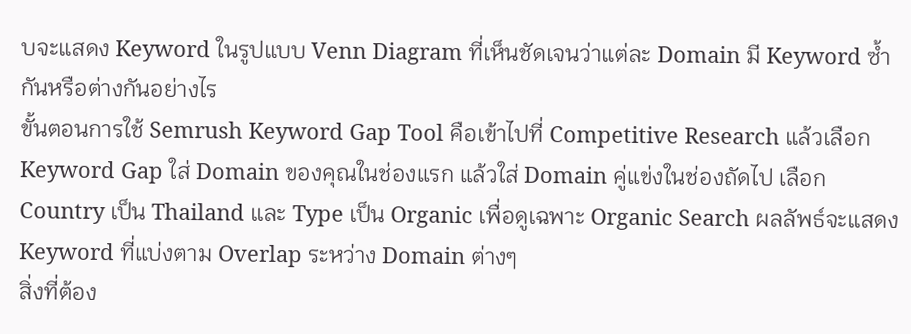บจะแสดง Keyword ในรูปแบบ Venn Diagram ที่เห็นชัดเจนว่าแต่ละ Domain มี Keyword ซ้ำกันหรือต่างกันอย่างไร
ขั้นตอนการใช้ Semrush Keyword Gap Tool คือเข้าไปที่ Competitive Research แล้วเลือก Keyword Gap ใส่ Domain ของคุณในช่องแรก แล้วใส่ Domain คู่แข่งในช่องถัดไป เลือก Country เป็น Thailand และ Type เป็น Organic เพื่อดูเฉพาะ Organic Search ผลลัพธ์จะแสดง Keyword ที่แบ่งตาม Overlap ระหว่าง Domain ต่างๆ
สิ่งที่ต้อง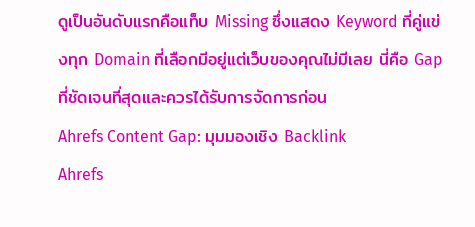ดูเป็นอันดับแรกคือแท็บ Missing ซึ่งแสดง Keyword ที่คู่แข่งทุก Domain ที่เลือกมีอยู่แต่เว็บของคุณไม่มีเลย นี่คือ Gap ที่ชัดเจนที่สุดและควรได้รับการจัดการก่อน
Ahrefs Content Gap: มุมมองเชิง Backlink
Ahrefs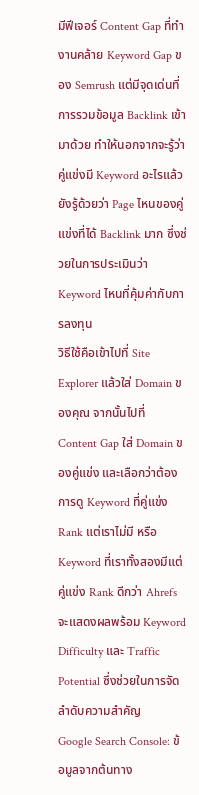มีฟีเจอร์ Content Gap ที่ทำงานคล้าย Keyword Gap ของ Semrush แต่มีจุดเด่นที่การรวมข้อมูล Backlink เข้ามาด้วย ทำให้นอกจากจะรู้ว่าคู่แข่งมี Keyword อะไรแล้ว ยังรู้ด้วยว่า Page ไหนของคู่แข่งที่ได้ Backlink มาก ซึ่งช่วยในการประเมินว่า Keyword ไหนที่คุ้มค่ากับการลงทุน
วิธีใช้คือเข้าไปที่ Site Explorer แล้วใส่ Domain ของคุณ จากนั้นไปที่ Content Gap ใส่ Domain ของคู่แข่ง และเลือกว่าต้องการดู Keyword ที่คู่แข่ง Rank แต่เราไม่มี หรือ Keyword ที่เราทั้งสองมีแต่คู่แข่ง Rank ดีกว่า Ahrefs จะแสดงผลพร้อม Keyword Difficulty และ Traffic Potential ซึ่งช่วยในการจัดลำดับความสำคัญ
Google Search Console: ข้อมูลจากต้นทาง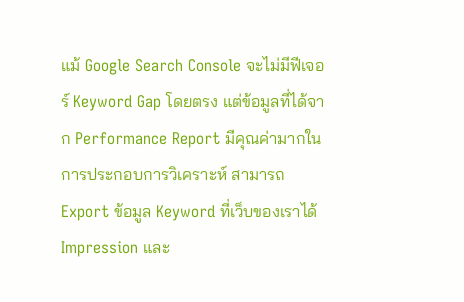แม้ Google Search Console จะไม่มีฟีเจอร์ Keyword Gap โดยตรง แต่ข้อมูลที่ได้จาก Performance Report มีคุณค่ามากในการประกอบการวิเคราะห์ สามารถ Export ข้อมูล Keyword ที่เว็บของเราได้ Impression และ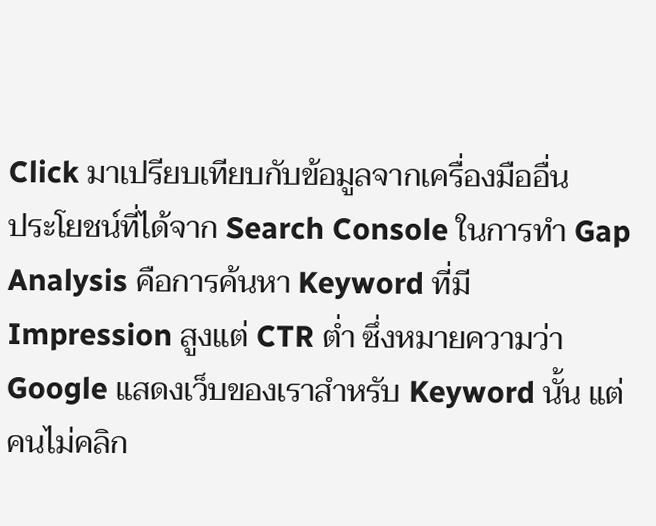Click มาเปรียบเทียบกับข้อมูลจากเครื่องมืออื่น
ประโยชน์ที่ได้จาก Search Console ในการทำ Gap Analysis คือการค้นหา Keyword ที่มี Impression สูงแต่ CTR ต่ำ ซึ่งหมายความว่า Google แสดงเว็บของเราสำหรับ Keyword นั้น แต่คนไม่คลิก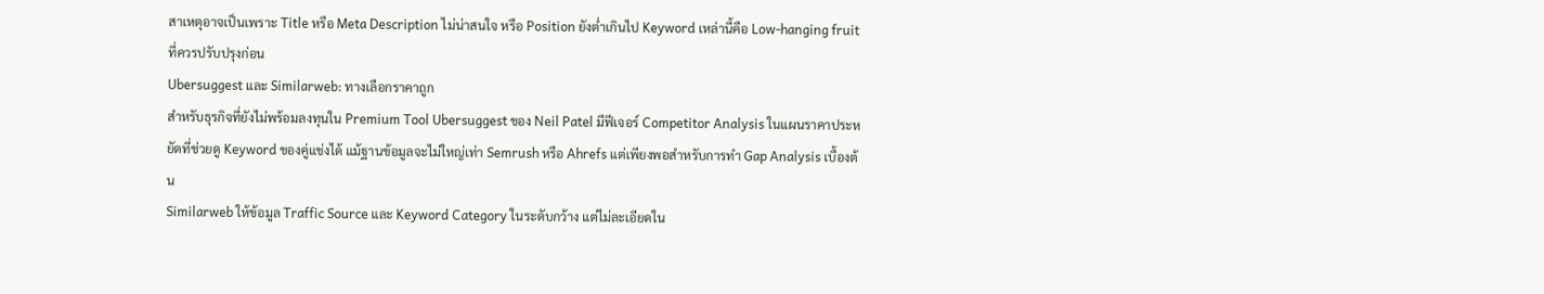สาเหตุอาจเป็นเพราะ Title หรือ Meta Description ไม่น่าสนใจ หรือ Position ยังต่ำเกินไป Keyword เหล่านี้คือ Low-hanging fruit ที่ควรปรับปรุงก่อน
Ubersuggest และ Similarweb: ทางเลือกราคาถูก
สำหรับธุรกิจที่ยังไม่พร้อมลงทุนใน Premium Tool Ubersuggest ของ Neil Patel มีฟีเจอร์ Competitor Analysis ในแผนราคาประหยัดที่ช่วยดู Keyword ของคู่แข่งได้ แม้ฐานข้อมูลจะไม่ใหญ่เท่า Semrush หรือ Ahrefs แต่เพียงพอสำหรับการทำ Gap Analysis เบื้องต้น
Similarweb ให้ข้อมูล Traffic Source และ Keyword Category ในระดับกว้าง แต่ไม่ละเอียดใน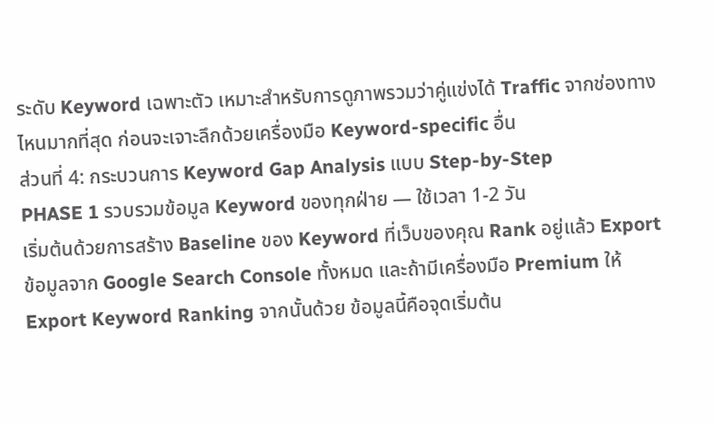ระดับ Keyword เฉพาะตัว เหมาะสำหรับการดูภาพรวมว่าคู่แข่งได้ Traffic จากช่องทางไหนมากที่สุด ก่อนจะเจาะลึกด้วยเครื่องมือ Keyword-specific อื่น
ส่วนที่ 4: กระบวนการ Keyword Gap Analysis แบบ Step-by-Step
PHASE 1 รวบรวมข้อมูล Keyword ของทุกฝ่าย — ใช้เวลา 1-2 วัน
เริ่มต้นด้วยการสร้าง Baseline ของ Keyword ที่เว็บของคุณ Rank อยู่แล้ว Export ข้อมูลจาก Google Search Console ทั้งหมด และถ้ามีเครื่องมือ Premium ให้ Export Keyword Ranking จากนั้นด้วย ข้อมูลนี้คือจุดเริ่มต้น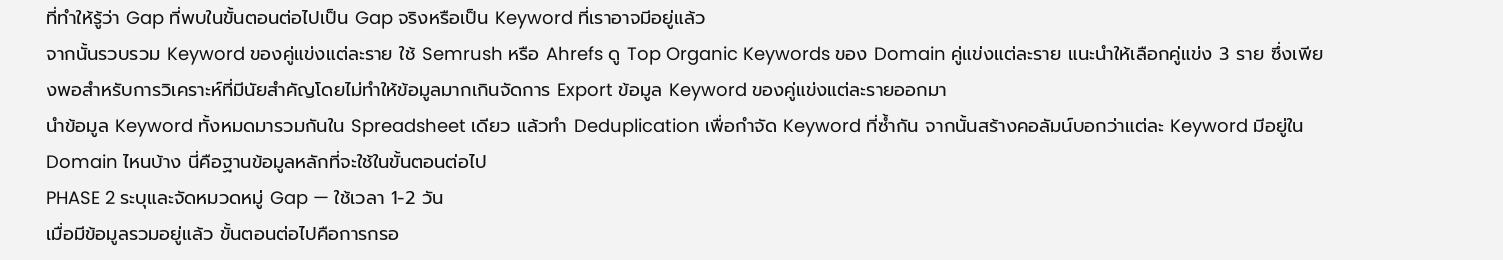ที่ทำให้รู้ว่า Gap ที่พบในขั้นตอนต่อไปเป็น Gap จริงหรือเป็น Keyword ที่เราอาจมีอยู่แล้ว
จากนั้นรวบรวม Keyword ของคู่แข่งแต่ละราย ใช้ Semrush หรือ Ahrefs ดู Top Organic Keywords ของ Domain คู่แข่งแต่ละราย แนะนำให้เลือกคู่แข่ง 3 ราย ซึ่งเพียงพอสำหรับการวิเคราะห์ที่มีนัยสำคัญโดยไม่ทำให้ข้อมูลมากเกินจัดการ Export ข้อมูล Keyword ของคู่แข่งแต่ละรายออกมา
นำข้อมูล Keyword ทั้งหมดมารวมกันใน Spreadsheet เดียว แล้วทำ Deduplication เพื่อกำจัด Keyword ที่ซ้ำกัน จากนั้นสร้างคอลัมน์บอกว่าแต่ละ Keyword มีอยู่ใน Domain ไหนบ้าง นี่คือฐานข้อมูลหลักที่จะใช้ในขั้นตอนต่อไป
PHASE 2 ระบุและจัดหมวดหมู่ Gap — ใช้เวลา 1-2 วัน
เมื่อมีข้อมูลรวมอยู่แล้ว ขั้นตอนต่อไปคือการกรอ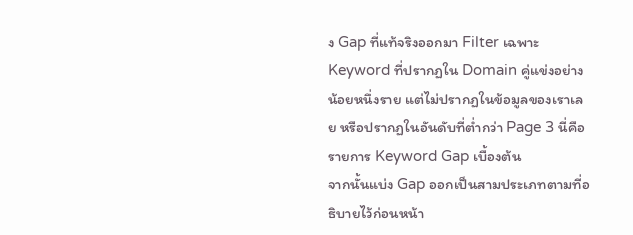ง Gap ที่แท้จริงออกมา Filter เฉพาะ Keyword ที่ปรากฏใน Domain คู่แข่งอย่างน้อยหนึ่งราย แต่ไม่ปรากฏในข้อมูลของเราเลย หรือปรากฏในอันดับที่ต่ำกว่า Page 3 นี่คือรายการ Keyword Gap เบื้องต้น
จากนั้นแบ่ง Gap ออกเป็นสามประเภทตามที่อธิบายไว้ก่อนหน้า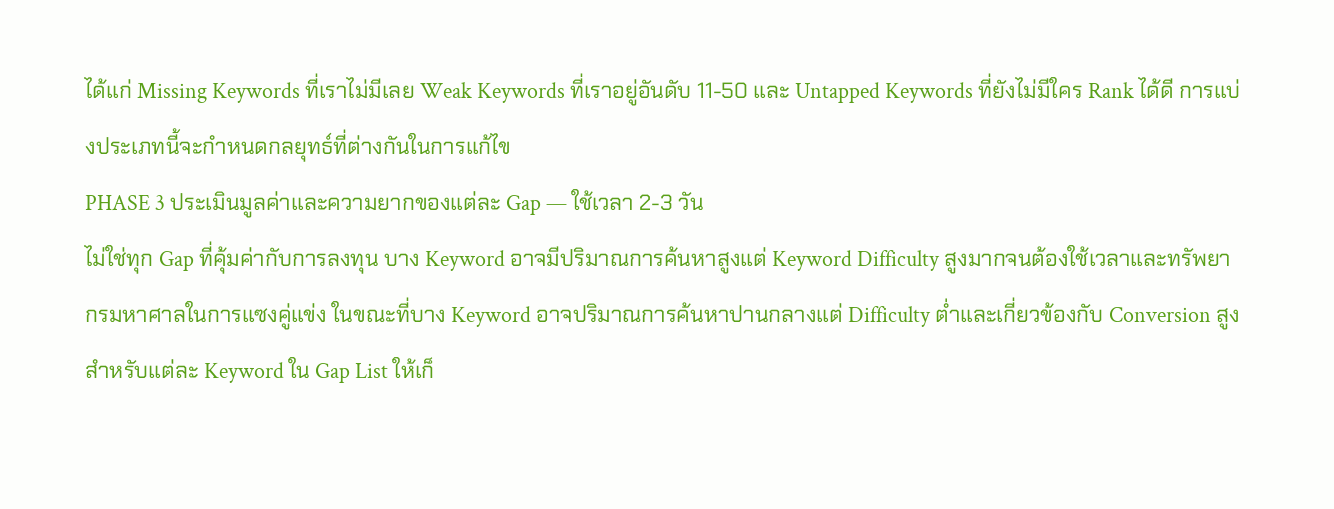ได้แก่ Missing Keywords ที่เราไม่มีเลย Weak Keywords ที่เราอยู่อันดับ 11-50 และ Untapped Keywords ที่ยังไม่มีใคร Rank ได้ดี การแบ่งประเภทนี้จะกำหนดกลยุทธ์ที่ต่างกันในการแก้ไข
PHASE 3 ประเมินมูลค่าและความยากของแต่ละ Gap — ใช้เวลา 2-3 วัน
ไม่ใช่ทุก Gap ที่คุ้มค่ากับการลงทุน บาง Keyword อาจมีปริมาณการค้นหาสูงแต่ Keyword Difficulty สูงมากจนต้องใช้เวลาและทรัพยากรมหาศาลในการแซงคู่แข่ง ในขณะที่บาง Keyword อาจปริมาณการค้นหาปานกลางแต่ Difficulty ต่ำและเกี่ยวข้องกับ Conversion สูง
สำหรับแต่ละ Keyword ใน Gap List ให้เก็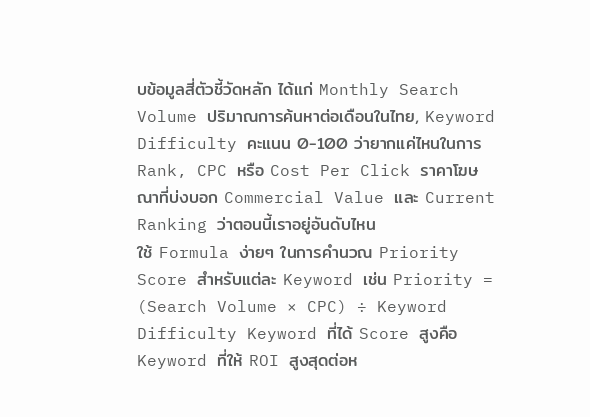บข้อมูลสี่ตัวชี้วัดหลัก ได้แก่ Monthly Search Volume ปริมาณการค้นหาต่อเดือนในไทย, Keyword Difficulty คะแนน 0-100 ว่ายากแค่ไหนในการ Rank, CPC หรือ Cost Per Click ราคาโฆษณาที่บ่งบอก Commercial Value และ Current Ranking ว่าตอนนี้เราอยู่อันดับไหน
ใช้ Formula ง่ายๆ ในการคำนวณ Priority Score สำหรับแต่ละ Keyword เช่น Priority = (Search Volume × CPC) ÷ Keyword Difficulty Keyword ที่ได้ Score สูงคือ Keyword ที่ให้ ROI สูงสุดต่อห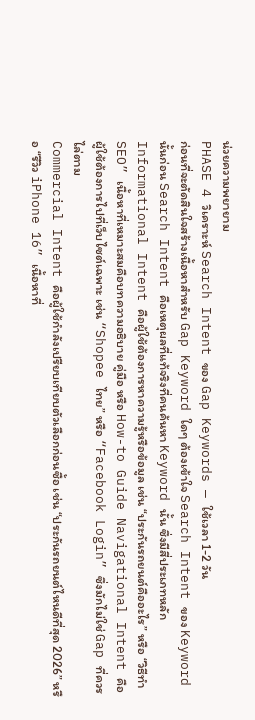น่วยความพยายาม
PHASE 4 วิเคราะห์ Search Intent ของ Gap Keywords — ใช้เวลา 1-2 วัน
ก่อนที่จะตัดสินใจสร้างเนื้อหาสำหรับ Gap Keyword ใดๆ ต้องเข้าใจ Search Intent ของ Keyword นั้นก่อน Search Intent คือเหตุผลที่แท้จริงที่คนค้นหา Keyword นั้น ซึ่งมีสี่ประเภทหลัก
Informational Intent คือผู้ใช้ต้องการหาความรู้หรือข้อมูล เช่น “ประกันรถยนต์คืออะไร” หรือ “วิธีทำ SEO” เนื้อหาที่เหมาะสมคือบทความอธิบาย คู่มือ หรือ How-to Guide Navigational Intent คือผู้ใช้ต้องการไปที่เว็บไซต์เฉพาะ เช่น “Shopee ไทย” หรือ “Facebook Login” ซึ่งมักไม่ใช่ Gap ที่ควรไล่ตาม
Commercial Intent คือผู้ใช้กำลังเปรียบเทียบตัวเลือกก่อนซื้อ เช่น “ประกันรถยนต์ไหนดีที่สุด 2026” หรือ “รีวิว iPhone 16” เนื้อหาที่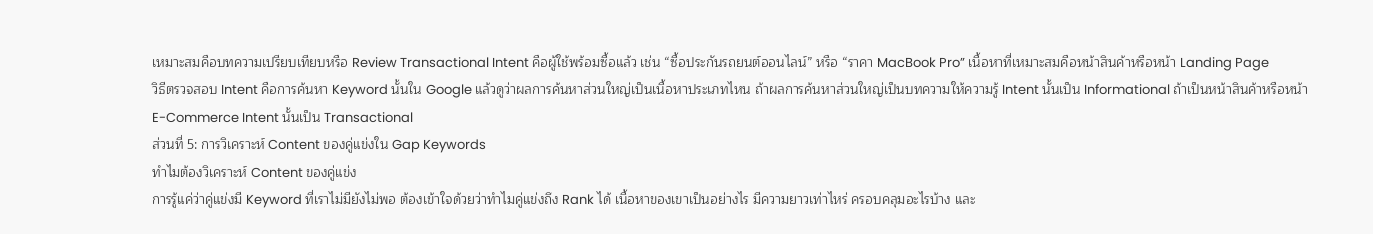เหมาะสมคือบทความเปรียบเทียบหรือ Review Transactional Intent คือผู้ใช้พร้อมซื้อแล้ว เช่น “ซื้อประกันรถยนต์ออนไลน์” หรือ “ราคา MacBook Pro” เนื้อหาที่เหมาะสมคือหน้าสินค้าหรือหน้า Landing Page
วิธีตรวจสอบ Intent คือการค้นหา Keyword นั้นใน Google แล้วดูว่าผลการค้นหาส่วนใหญ่เป็นเนื้อหาประเภทไหน ถ้าผลการค้นหาส่วนใหญ่เป็นบทความให้ความรู้ Intent นั้นเป็น Informational ถ้าเป็นหน้าสินค้าหรือหน้า E-Commerce Intent นั้นเป็น Transactional
ส่วนที่ 5: การวิเคราะห์ Content ของคู่แข่งใน Gap Keywords
ทำไมต้องวิเคราะห์ Content ของคู่แข่ง
การรู้แค่ว่าคู่แข่งมี Keyword ที่เราไม่มียังไม่พอ ต้องเข้าใจด้วยว่าทำไมคู่แข่งถึง Rank ได้ เนื้อหาของเขาเป็นอย่างไร มีความยาวเท่าไหร่ ครอบคลุมอะไรบ้าง และ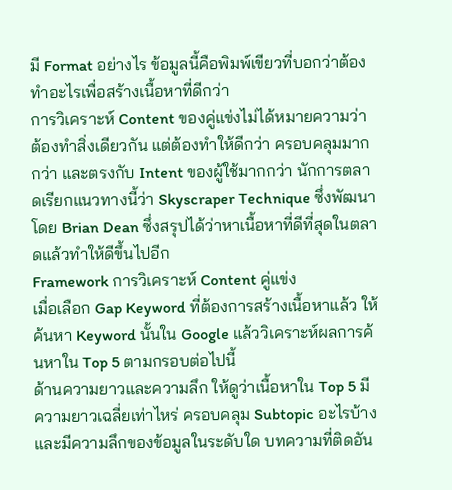มี Format อย่างไร ข้อมูลนี้คือพิมพ์เขียวที่บอกว่าต้องทำอะไรเพื่อสร้างเนื้อหาที่ดีกว่า
การวิเคราะห์ Content ของคู่แข่งไม่ได้หมายความว่าต้องทำสิ่งเดียวกัน แต่ต้องทำให้ดีกว่า ครอบคลุมมากกว่า และตรงกับ Intent ของผู้ใช้มากกว่า นักการตลาดเรียกแนวทางนี้ว่า Skyscraper Technique ซึ่งพัฒนาโดย Brian Dean ซึ่งสรุปได้ว่าหาเนื้อหาที่ดีที่สุดในตลาดแล้วทำให้ดีขึ้นไปอีก
Framework การวิเคราะห์ Content คู่แข่ง
เมื่อเลือก Gap Keyword ที่ต้องการสร้างเนื้อหาแล้ว ให้ค้นหา Keyword นั้นใน Google แล้ววิเคราะห์ผลการค้นหาใน Top 5 ตามกรอบต่อไปนี้
ด้านความยาวและความลึก ให้ดูว่าเนื้อหาใน Top 5 มีความยาวเฉลี่ยเท่าไหร่ ครอบคลุม Subtopic อะไรบ้าง และมีความลึกของข้อมูลในระดับใด บทความที่ติดอัน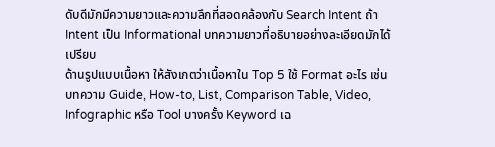ดับดีมักมีความยาวและความลึกที่สอดคล้องกับ Search Intent ถ้า Intent เป็น Informational บทความยาวที่อธิบายอย่างละเอียดมักได้เปรียบ
ด้านรูปแบบเนื้อหา ให้สังเกตว่าเนื้อหาใน Top 5 ใช้ Format อะไร เช่น บทความ Guide, How-to, List, Comparison Table, Video, Infographic หรือ Tool บางครั้ง Keyword เฉ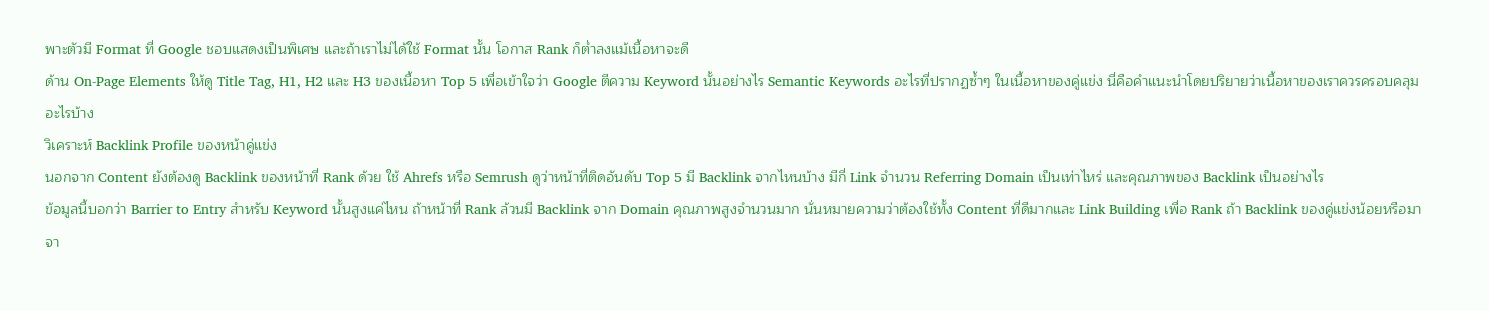พาะตัวมี Format ที่ Google ชอบแสดงเป็นพิเศษ และถ้าเราไม่ได้ใช้ Format นั้น โอกาส Rank ก็ต่ำลงแม้เนื้อหาจะดี
ด้าน On-Page Elements ให้ดู Title Tag, H1, H2 และ H3 ของเนื้อหา Top 5 เพื่อเข้าใจว่า Google ตีความ Keyword นั้นอย่างไร Semantic Keywords อะไรที่ปรากฏซ้ำๆ ในเนื้อหาของคู่แข่ง นี่คือคำแนะนำโดยปริยายว่าเนื้อหาของเราควรครอบคลุมอะไรบ้าง
วิเคราะห์ Backlink Profile ของหน้าคู่แข่ง
นอกจาก Content ยังต้องดู Backlink ของหน้าที่ Rank ด้วย ใช้ Ahrefs หรือ Semrush ดูว่าหน้าที่ติดอันดับ Top 5 มี Backlink จากไหนบ้าง มีกี่ Link จำนวน Referring Domain เป็นเท่าไหร่ และคุณภาพของ Backlink เป็นอย่างไร
ข้อมูลนี้บอกว่า Barrier to Entry สำหรับ Keyword นั้นสูงแค่ไหน ถ้าหน้าที่ Rank ล้วนมี Backlink จาก Domain คุณภาพสูงจำนวนมาก นั่นหมายความว่าต้องใช้ทั้ง Content ที่ดีมากและ Link Building เพื่อ Rank ถ้า Backlink ของคู่แข่งน้อยหรือมาจา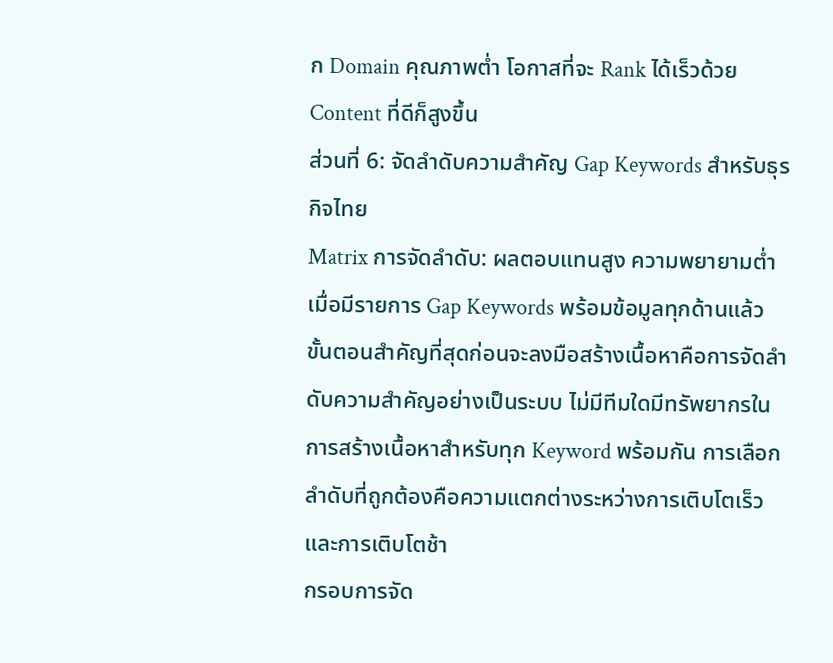ก Domain คุณภาพต่ำ โอกาสที่จะ Rank ได้เร็วด้วย Content ที่ดีก็สูงขึ้น
ส่วนที่ 6: จัดลำดับความสำคัญ Gap Keywords สำหรับธุรกิจไทย
Matrix การจัดลำดับ: ผลตอบแทนสูง ความพยายามต่ำ
เมื่อมีรายการ Gap Keywords พร้อมข้อมูลทุกด้านแล้ว ขั้นตอนสำคัญที่สุดก่อนจะลงมือสร้างเนื้อหาคือการจัดลำดับความสำคัญอย่างเป็นระบบ ไม่มีทีมใดมีทรัพยากรในการสร้างเนื้อหาสำหรับทุก Keyword พร้อมกัน การเลือกลำดับที่ถูกต้องคือความแตกต่างระหว่างการเติบโตเร็วและการเติบโตช้า
กรอบการจัด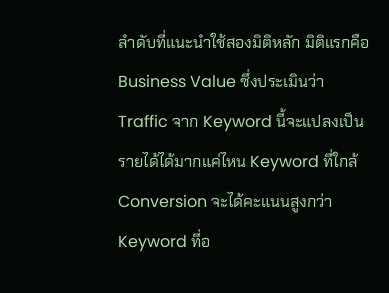ลำดับที่แนะนำใช้สองมิติหลัก มิติแรกคือ Business Value ซึ่งประเมินว่า Traffic จาก Keyword นี้จะแปลงเป็นรายได้ได้มากแค่ไหน Keyword ที่ใกล้ Conversion จะได้คะแนนสูงกว่า Keyword ที่อ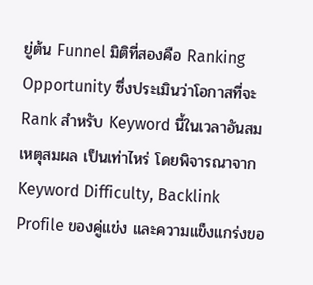ยู่ต้น Funnel มิติที่สองคือ Ranking Opportunity ซึ่งประเมินว่าโอกาสที่จะ Rank สำหรับ Keyword นี้ในเวลาอันสมเหตุสมผล เป็นเท่าไหร่ โดยพิจารณาจาก Keyword Difficulty, Backlink Profile ของคู่แข่ง และความแข็งแกร่งขอ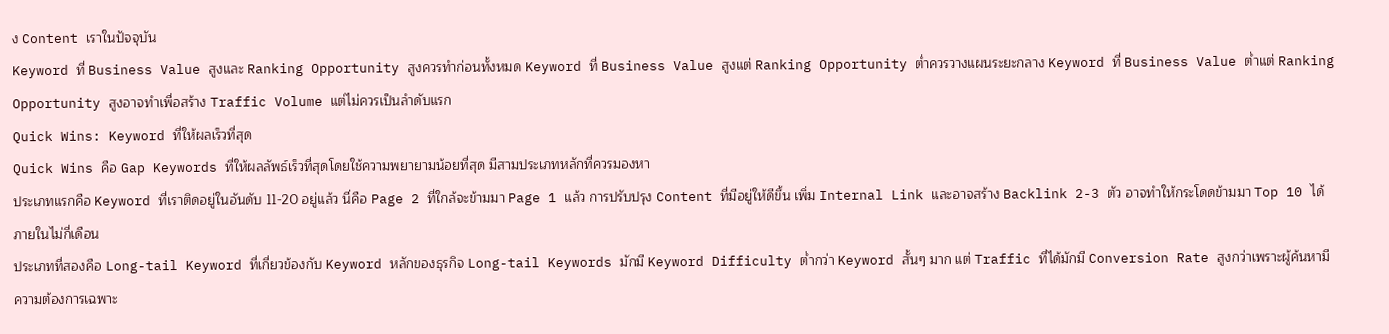ง Content เราในปัจจุบัน
Keyword ที่ Business Value สูงและ Ranking Opportunity สูงควรทำก่อนทั้งหมด Keyword ที่ Business Value สูงแต่ Ranking Opportunity ต่ำควรวางแผนระยะกลาง Keyword ที่ Business Value ต่ำแต่ Ranking Opportunity สูงอาจทำเพื่อสร้าง Traffic Volume แต่ไม่ควรเป็นลำดับแรก
Quick Wins: Keyword ที่ให้ผลเร็วที่สุด
Quick Wins คือ Gap Keywords ที่ให้ผลลัพธ์เร็วที่สุดโดยใช้ความพยายามน้อยที่สุด มีสามประเภทหลักที่ควรมองหา
ประเภทแรกคือ Keyword ที่เราติดอยู่ในอันดับ 11-20 อยู่แล้ว นี่คือ Page 2 ที่ใกล้จะข้ามมา Page 1 แล้ว การปรับปรุง Content ที่มีอยู่ให้ดีขึ้น เพิ่ม Internal Link และอาจสร้าง Backlink 2-3 ตัว อาจทำให้กระโดดข้ามมา Top 10 ได้ภายในไม่กี่เดือน
ประเภทที่สองคือ Long-tail Keyword ที่เกี่ยวข้องกับ Keyword หลักของธุรกิจ Long-tail Keywords มักมี Keyword Difficulty ต่ำกว่า Keyword สั้นๆ มาก แต่ Traffic ที่ได้มักมี Conversion Rate สูงกว่าเพราะผู้ค้นหามีความต้องการเฉพาะ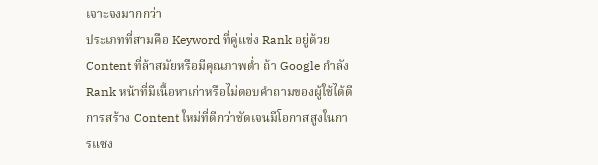เจาะจงมากกว่า
ประเภทที่สามคือ Keyword ที่คู่แข่ง Rank อยู่ด้วย Content ที่ล้าสมัยหรือมีคุณภาพต่ำ ถ้า Google กำลัง Rank หน้าที่มีเนื้อหาเก่าหรือไม่ตอบคำถามของผู้ใช้ได้ดี การสร้าง Content ใหม่ที่ดีกว่าชัดเจนมีโอกาสสูงในการแซง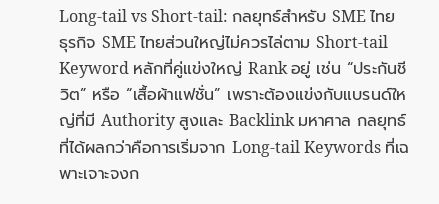Long-tail vs Short-tail: กลยุทธ์สำหรับ SME ไทย
ธุรกิจ SME ไทยส่วนใหญ่ไม่ควรไล่ตาม Short-tail Keyword หลักที่คู่แข่งใหญ่ Rank อยู่ เช่น “ประกันชีวิต” หรือ “เสื้อผ้าแฟชั่น” เพราะต้องแข่งกับแบรนด์ใหญ่ที่มี Authority สูงและ Backlink มหาศาล กลยุทธ์ที่ได้ผลกว่าคือการเริ่มจาก Long-tail Keywords ที่เฉพาะเจาะจงก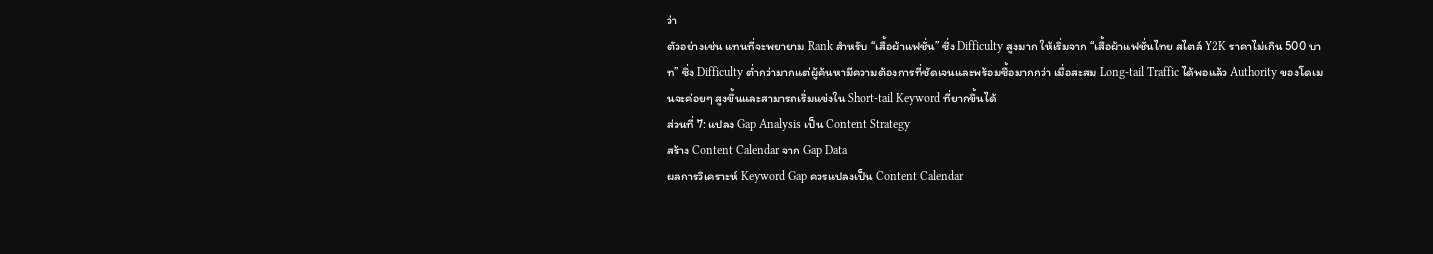ว่า
ตัวอย่างเช่น แทนที่จะพยายาม Rank สำหรับ “เสื้อผ้าแฟชั่น” ซึ่ง Difficulty สูงมาก ให้เริ่มจาก “เสื้อผ้าแฟชั่นไทย สไตล์ Y2K ราคาไม่เกิน 500 บาท” ซึ่ง Difficulty ต่ำกว่ามากแต่ผู้ค้นหามีความต้องการที่ชัดเจนและพร้อมซื้อมากกว่า เมื่อสะสม Long-tail Traffic ได้พอแล้ว Authority ของโดเมนจะค่อยๆ สูงขึ้นและสามารถเริ่มแข่งใน Short-tail Keyword ที่ยากขึ้นได้
ส่วนที่ 7: แปลง Gap Analysis เป็น Content Strategy
สร้าง Content Calendar จาก Gap Data
ผลการวิเคราะห์ Keyword Gap ควรแปลงเป็น Content Calendar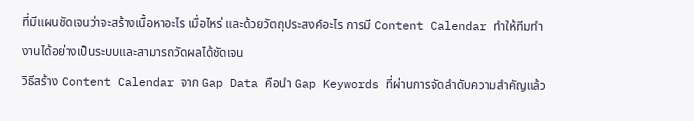ที่มีแผนชัดเจนว่าจะสร้างเนื้อหาอะไร เมื่อไหร่ และด้วยวัตถุประสงค์อะไร การมี Content Calendar ทำให้ทีมทำงานได้อย่างเป็นระบบและสามารถวัดผลได้ชัดเจน
วิธีสร้าง Content Calendar จาก Gap Data คือนำ Gap Keywords ที่ผ่านการจัดลำดับความสำคัญแล้ว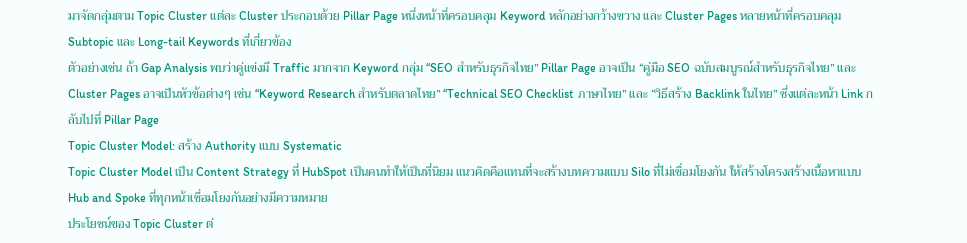มาจัดกลุ่มตาม Topic Cluster แต่ละ Cluster ประกอบด้วย Pillar Page หนึ่งหน้าที่ครอบคลุม Keyword หลักอย่างกว้างขวาง และ Cluster Pages หลายหน้าที่ครอบคลุม Subtopic และ Long-tail Keywords ที่เกี่ยวข้อง
ตัวอย่างเช่น ถ้า Gap Analysis พบว่าคู่แข่งมี Traffic มากจาก Keyword กลุ่ม “SEO สำหรับธุรกิจไทย” Pillar Page อาจเป็น “คู่มือ SEO ฉบับสมบูรณ์สำหรับธุรกิจไทย” และ Cluster Pages อาจเป็นหัวข้อต่างๆ เช่น “Keyword Research สำหรับตลาดไทย” “Technical SEO Checklist ภาษาไทย” และ “วิธีสร้าง Backlink ในไทย” ซึ่งแต่ละหน้า Link กลับไปที่ Pillar Page
Topic Cluster Model: สร้าง Authority แบบ Systematic
Topic Cluster Model เป็น Content Strategy ที่ HubSpot เป็นคนทำให้เป็นที่นิยม แนวคิดคือแทนที่จะสร้างบทความแบบ Silo ที่ไม่เชื่อมโยงกัน ให้สร้างโครงสร้างเนื้อหาแบบ Hub and Spoke ที่ทุกหน้าเชื่อมโยงกันอย่างมีความหมาย
ประโยชน์ของ Topic Cluster ต่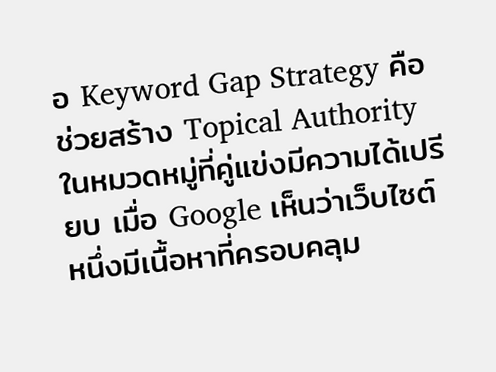อ Keyword Gap Strategy คือช่วยสร้าง Topical Authority ในหมวดหมู่ที่คู่แข่งมีความได้เปรียบ เมื่อ Google เห็นว่าเว็บไซต์หนึ่งมีเนื้อหาที่ครอบคลุม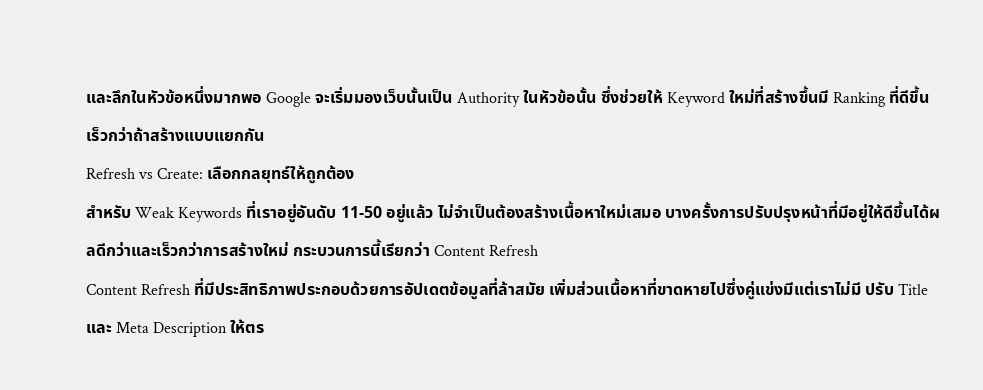และลึกในหัวข้อหนึ่งมากพอ Google จะเริ่มมองเว็บนั้นเป็น Authority ในหัวข้อนั้น ซึ่งช่วยให้ Keyword ใหม่ที่สร้างขึ้นมี Ranking ที่ดีขึ้นเร็วกว่าถ้าสร้างแบบแยกกัน
Refresh vs Create: เลือกกลยุทธ์ให้ถูกต้อง
สำหรับ Weak Keywords ที่เราอยู่อันดับ 11-50 อยู่แล้ว ไม่จำเป็นต้องสร้างเนื้อหาใหม่เสมอ บางครั้งการปรับปรุงหน้าที่มีอยู่ให้ดีขึ้นได้ผลดีกว่าและเร็วกว่าการสร้างใหม่ กระบวนการนี้เรียกว่า Content Refresh
Content Refresh ที่มีประสิทธิภาพประกอบด้วยการอัปเดตข้อมูลที่ล้าสมัย เพิ่มส่วนเนื้อหาที่ขาดหายไปซึ่งคู่แข่งมีแต่เราไม่มี ปรับ Title และ Meta Description ให้ตร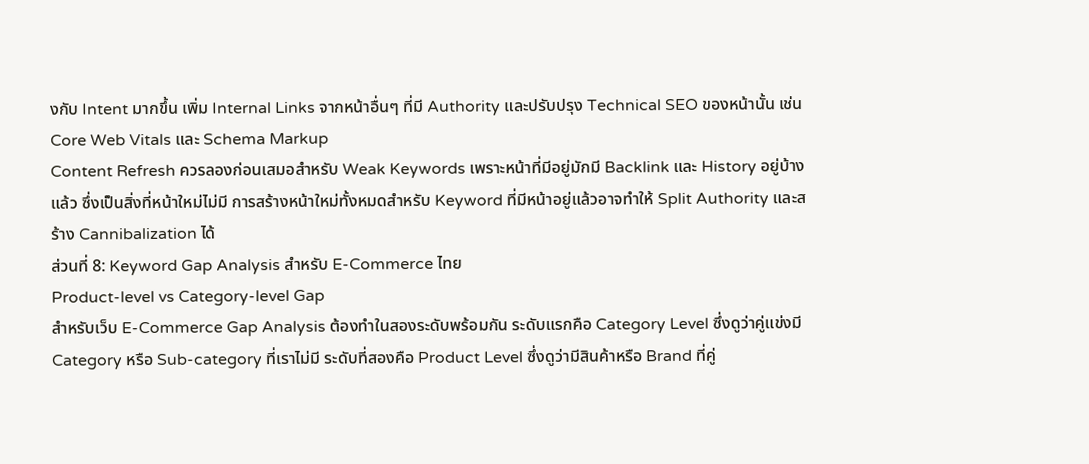งกับ Intent มากขึ้น เพิ่ม Internal Links จากหน้าอื่นๆ ที่มี Authority และปรับปรุง Technical SEO ของหน้านั้น เช่น Core Web Vitals และ Schema Markup
Content Refresh ควรลองก่อนเสมอสำหรับ Weak Keywords เพราะหน้าที่มีอยู่มักมี Backlink และ History อยู่บ้างแล้ว ซึ่งเป็นสิ่งที่หน้าใหม่ไม่มี การสร้างหน้าใหม่ทั้งหมดสำหรับ Keyword ที่มีหน้าอยู่แล้วอาจทำให้ Split Authority และสร้าง Cannibalization ได้
ส่วนที่ 8: Keyword Gap Analysis สำหรับ E-Commerce ไทย
Product-level vs Category-level Gap
สำหรับเว็บ E-Commerce Gap Analysis ต้องทำในสองระดับพร้อมกัน ระดับแรกคือ Category Level ซึ่งดูว่าคู่แข่งมี Category หรือ Sub-category ที่เราไม่มี ระดับที่สองคือ Product Level ซึ่งดูว่ามีสินค้าหรือ Brand ที่คู่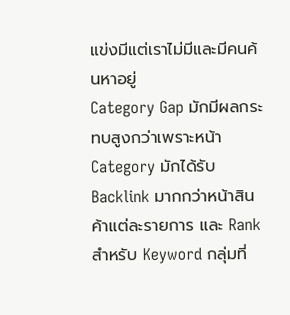แข่งมีแต่เราไม่มีและมีคนค้นหาอยู่
Category Gap มักมีผลกระทบสูงกว่าเพราะหน้า Category มักได้รับ Backlink มากกว่าหน้าสินค้าแต่ละรายการ และ Rank สำหรับ Keyword กลุ่มที่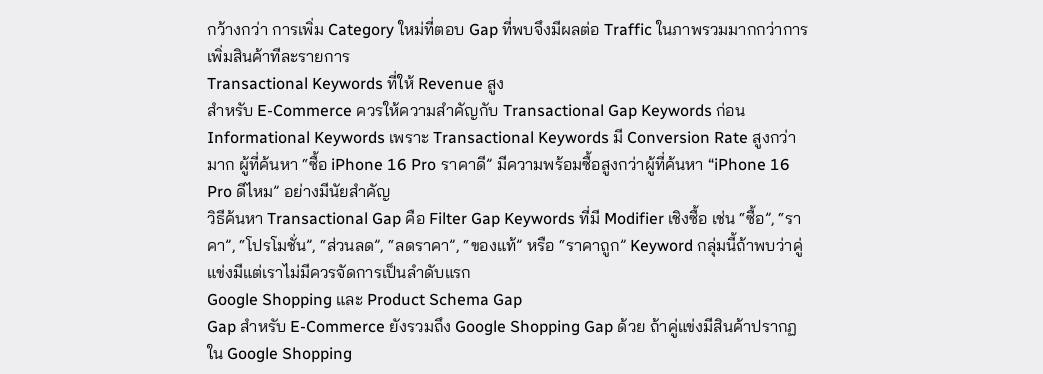กว้างกว่า การเพิ่ม Category ใหม่ที่ตอบ Gap ที่พบจึงมีผลต่อ Traffic ในภาพรวมมากกว่าการเพิ่มสินค้าทีละรายการ
Transactional Keywords ที่ให้ Revenue สูง
สำหรับ E-Commerce ควรให้ความสำคัญกับ Transactional Gap Keywords ก่อน Informational Keywords เพราะ Transactional Keywords มี Conversion Rate สูงกว่ามาก ผู้ที่ค้นหา “ซื้อ iPhone 16 Pro ราคาดี” มีความพร้อมซื้อสูงกว่าผู้ที่ค้นหา “iPhone 16 Pro ดีไหม” อย่างมีนัยสำคัญ
วิธีค้นหา Transactional Gap คือ Filter Gap Keywords ที่มี Modifier เชิงซื้อ เช่น “ซื้อ”, “ราคา”, “โปรโมชั่น”, “ส่วนลด”, “ลดราคา”, “ของแท้” หรือ “ราคาถูก” Keyword กลุ่มนี้ถ้าพบว่าคู่แข่งมีแต่เราไม่มีควรจัดการเป็นลำดับแรก
Google Shopping และ Product Schema Gap
Gap สำหรับ E-Commerce ยังรวมถึง Google Shopping Gap ด้วย ถ้าคู่แข่งมีสินค้าปรากฏใน Google Shopping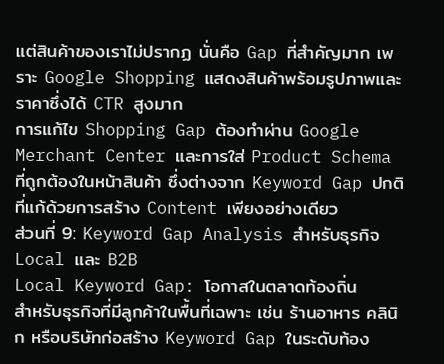แต่สินค้าของเราไม่ปรากฏ นั่นคือ Gap ที่สำคัญมาก เพราะ Google Shopping แสดงสินค้าพร้อมรูปภาพและราคาซึ่งได้ CTR สูงมาก
การแก้ไข Shopping Gap ต้องทำผ่าน Google Merchant Center และการใส่ Product Schema ที่ถูกต้องในหน้าสินค้า ซึ่งต่างจาก Keyword Gap ปกติที่แก้ด้วยการสร้าง Content เพียงอย่างเดียว
ส่วนที่ 9: Keyword Gap Analysis สำหรับธุรกิจ Local และ B2B
Local Keyword Gap: โอกาสในตลาดท้องถิ่น
สำหรับธุรกิจที่มีลูกค้าในพื้นที่เฉพาะ เช่น ร้านอาหาร คลินิก หรือบริษัทก่อสร้าง Keyword Gap ในระดับท้อง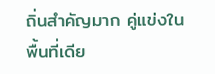ถิ่นสำคัญมาก คู่แข่งในพื้นที่เดีย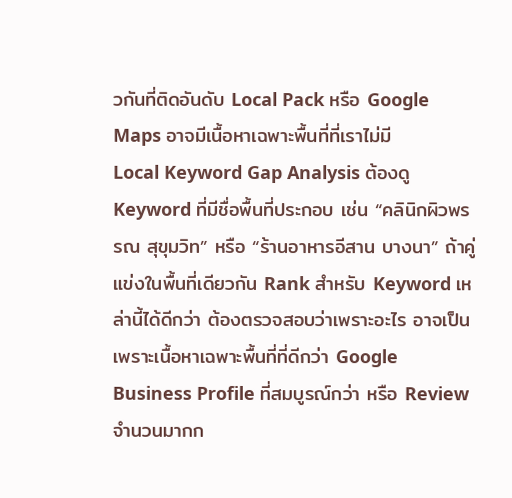วกันที่ติดอันดับ Local Pack หรือ Google Maps อาจมีเนื้อหาเฉพาะพื้นที่ที่เราไม่มี
Local Keyword Gap Analysis ต้องดู Keyword ที่มีชื่อพื้นที่ประกอบ เช่น “คลินิกผิวพรรณ สุขุมวิท” หรือ “ร้านอาหารอีสาน บางนา” ถ้าคู่แข่งในพื้นที่เดียวกัน Rank สำหรับ Keyword เหล่านี้ได้ดีกว่า ต้องตรวจสอบว่าเพราะอะไร อาจเป็นเพราะเนื้อหาเฉพาะพื้นที่ที่ดีกว่า Google Business Profile ที่สมบูรณ์กว่า หรือ Review จำนวนมากก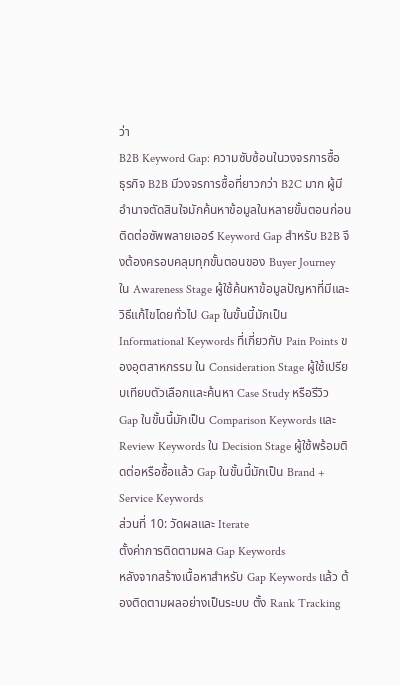ว่า
B2B Keyword Gap: ความซับซ้อนในวงจรการซื้อ
ธุรกิจ B2B มีวงจรการซื้อที่ยาวกว่า B2C มาก ผู้มีอำนาจตัดสินใจมักค้นหาข้อมูลในหลายขั้นตอนก่อนติดต่อซัพพลายเออร์ Keyword Gap สำหรับ B2B จึงต้องครอบคลุมทุกขั้นตอนของ Buyer Journey
ใน Awareness Stage ผู้ใช้ค้นหาข้อมูลปัญหาที่มีและวิธีแก้ไขโดยทั่วไป Gap ในขั้นนี้มักเป็น Informational Keywords ที่เกี่ยวกับ Pain Points ของอุตสาหกรรม ใน Consideration Stage ผู้ใช้เปรียบเทียบตัวเลือกและค้นหา Case Study หรือรีวิว Gap ในขั้นนี้มักเป็น Comparison Keywords และ Review Keywords ใน Decision Stage ผู้ใช้พร้อมติดต่อหรือซื้อแล้ว Gap ในขั้นนี้มักเป็น Brand + Service Keywords
ส่วนที่ 10: วัดผลและ Iterate
ตั้งค่าการติดตามผล Gap Keywords
หลังจากสร้างเนื้อหาสำหรับ Gap Keywords แล้ว ต้องติดตามผลอย่างเป็นระบบ ตั้ง Rank Tracking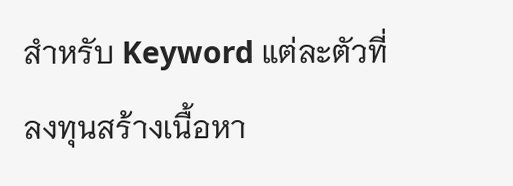สำหรับ Keyword แต่ละตัวที่ลงทุนสร้างเนื้อหา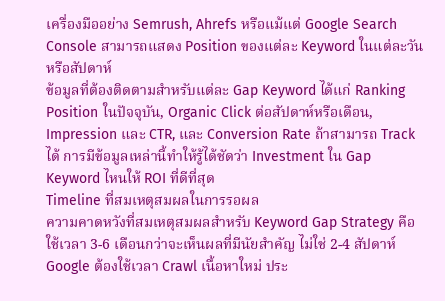เครื่องมืออย่าง Semrush, Ahrefs หรือแม้แต่ Google Search Console สามารถแสดง Position ของแต่ละ Keyword ในแต่ละวันหรือสัปดาห์
ข้อมูลที่ต้องติดตามสำหรับแต่ละ Gap Keyword ได้แก่ Ranking Position ในปัจจุบัน, Organic Click ต่อสัปดาห์หรือเดือน, Impression และ CTR, และ Conversion Rate ถ้าสามารถ Track ได้ การมีข้อมูลเหล่านี้ทำให้รู้ได้ชัดว่า Investment ใน Gap Keyword ไหนให้ ROI ที่ดีที่สุด
Timeline ที่สมเหตุสมผลในการรอผล
ความคาดหวังที่สมเหตุสมผลสำหรับ Keyword Gap Strategy คือใช้เวลา 3-6 เดือนกว่าจะเห็นผลที่มีนัยสำคัญ ไม่ใช่ 2-4 สัปดาห์ Google ต้องใช้เวลา Crawl เนื้อหาใหม่ ประ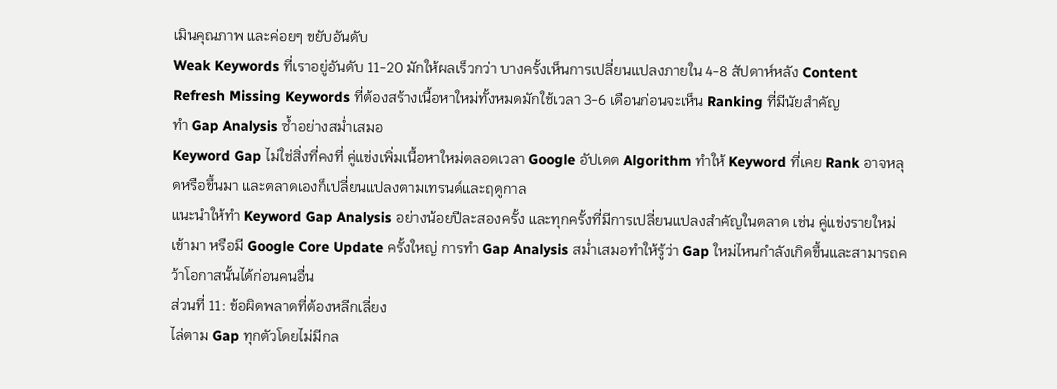เมินคุณภาพ และค่อยๆ ขยับอันดับ
Weak Keywords ที่เราอยู่อันดับ 11-20 มักให้ผลเร็วกว่า บางครั้งเห็นการเปลี่ยนแปลงภายใน 4-8 สัปดาห์หลัง Content Refresh Missing Keywords ที่ต้องสร้างเนื้อหาใหม่ทั้งหมดมักใช้เวลา 3-6 เดือนก่อนจะเห็น Ranking ที่มีนัยสำคัญ
ทำ Gap Analysis ซ้ำอย่างสม่ำเสมอ
Keyword Gap ไม่ใช่สิ่งที่คงที่ คู่แข่งเพิ่มเนื้อหาใหม่ตลอดเวลา Google อัปเดต Algorithm ทำให้ Keyword ที่เคย Rank อาจหลุดหรือขึ้นมา และตลาดเองก็เปลี่ยนแปลงตามเทรนด์และฤดูกาล
แนะนำให้ทำ Keyword Gap Analysis อย่างน้อยปีละสองครั้ง และทุกครั้งที่มีการเปลี่ยนแปลงสำคัญในตลาด เช่น คู่แข่งรายใหม่เข้ามา หรือมี Google Core Update ครั้งใหญ่ การทำ Gap Analysis สม่ำเสมอทำให้รู้ว่า Gap ใหม่ไหนกำลังเกิดขึ้นและสามารถคว้าโอกาสนั้นได้ก่อนคนอื่น
ส่วนที่ 11: ข้อผิดพลาดที่ต้องหลีกเลี่ยง
ไล่ตาม Gap ทุกตัวโดยไม่มีกล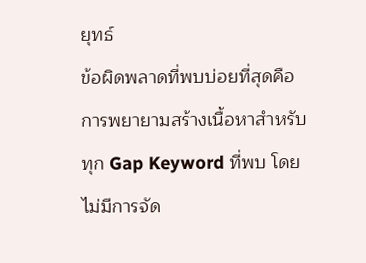ยุทธ์
ข้อผิดพลาดที่พบบ่อยที่สุดคือการพยายามสร้างเนื้อหาสำหรับทุก Gap Keyword ที่พบ โดยไม่มีการจัด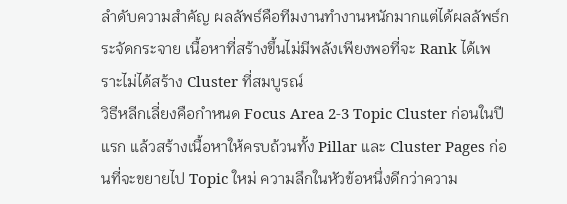ลำดับความสำคัญ ผลลัพธ์คือทีมงานทำงานหนักมากแต่ได้ผลลัพธ์กระจัดกระจาย เนื้อหาที่สร้างขึ้นไม่มีพลังเพียงพอที่จะ Rank ได้เพราะไม่ได้สร้าง Cluster ที่สมบูรณ์
วิธีหลีกเลี่ยงคือกำหนด Focus Area 2-3 Topic Cluster ก่อนในปีแรก แล้วสร้างเนื้อหาให้ครบถ้วนทั้ง Pillar และ Cluster Pages ก่อนที่จะขยายไป Topic ใหม่ ความลึกในหัวข้อหนึ่งดีกว่าความ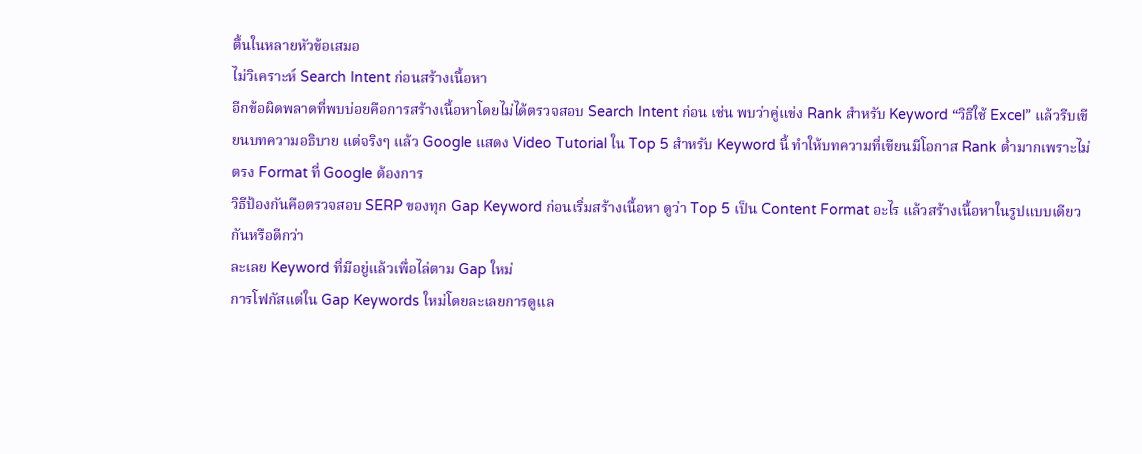ตื้นในหลายหัวข้อเสมอ
ไม่วิเคราะห์ Search Intent ก่อนสร้างเนื้อหา
อีกข้อผิดพลาดที่พบบ่อยคือการสร้างเนื้อหาโดยไม่ได้ตรวจสอบ Search Intent ก่อน เช่น พบว่าคู่แข่ง Rank สำหรับ Keyword “วิธีใช้ Excel” แล้วรีบเขียนบทความอธิบาย แต่จริงๆ แล้ว Google แสดง Video Tutorial ใน Top 5 สำหรับ Keyword นี้ ทำให้บทความที่เขียนมีโอกาส Rank ต่ำมากเพราะไม่ตรง Format ที่ Google ต้องการ
วิธีป้องกันคือตรวจสอบ SERP ของทุก Gap Keyword ก่อนเริ่มสร้างเนื้อหา ดูว่า Top 5 เป็น Content Format อะไร แล้วสร้างเนื้อหาในรูปแบบเดียวกันหรือดีกว่า
ละเลย Keyword ที่มีอยู่แล้วเพื่อไล่ตาม Gap ใหม่
การโฟกัสแต่ใน Gap Keywords ใหม่โดยละเลยการดูแล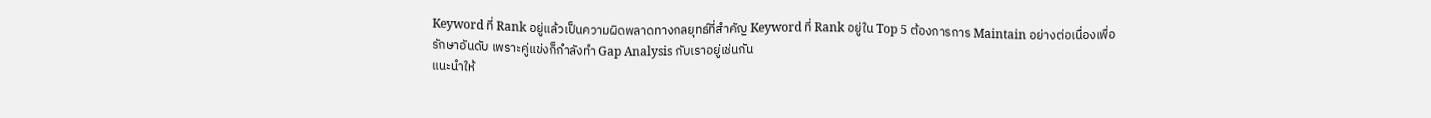Keyword ที่ Rank อยู่แล้วเป็นความผิดพลาดทางกลยุทธ์ที่สำคัญ Keyword ที่ Rank อยู่ใน Top 5 ต้องการการ Maintain อย่างต่อเนื่องเพื่อรักษาอันดับ เพราะคู่แข่งก็กำลังทำ Gap Analysis กับเราอยู่เช่นกัน
แนะนำให้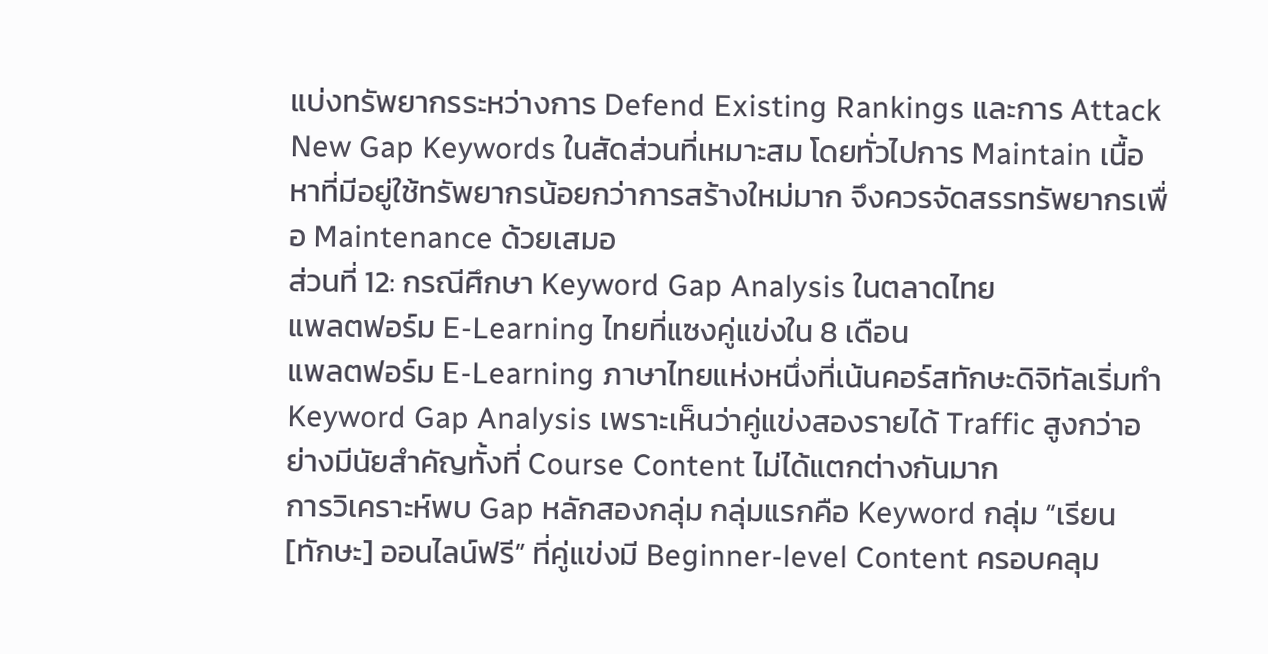แบ่งทรัพยากรระหว่างการ Defend Existing Rankings และการ Attack New Gap Keywords ในสัดส่วนที่เหมาะสม โดยทั่วไปการ Maintain เนื้อหาที่มีอยู่ใช้ทรัพยากรน้อยกว่าการสร้างใหม่มาก จึงควรจัดสรรทรัพยากรเพื่อ Maintenance ด้วยเสมอ
ส่วนที่ 12: กรณีศึกษา Keyword Gap Analysis ในตลาดไทย
แพลตฟอร์ม E-Learning ไทยที่แซงคู่แข่งใน 8 เดือน
แพลตฟอร์ม E-Learning ภาษาไทยแห่งหนึ่งที่เน้นคอร์สทักษะดิจิทัลเริ่มทำ Keyword Gap Analysis เพราะเห็นว่าคู่แข่งสองรายได้ Traffic สูงกว่าอย่างมีนัยสำคัญทั้งที่ Course Content ไม่ได้แตกต่างกันมาก
การวิเคราะห์พบ Gap หลักสองกลุ่ม กลุ่มแรกคือ Keyword กลุ่ม “เรียน [ทักษะ] ออนไลน์ฟรี” ที่คู่แข่งมี Beginner-level Content ครอบคลุม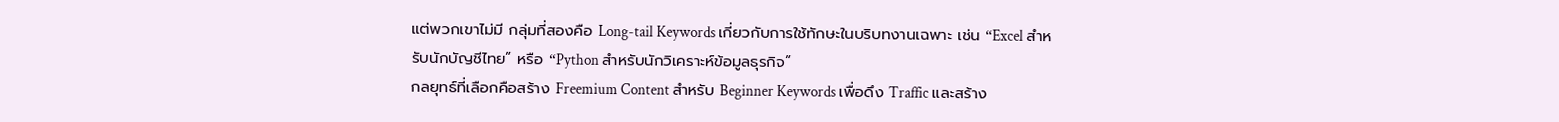แต่พวกเขาไม่มี กลุ่มที่สองคือ Long-tail Keywords เกี่ยวกับการใช้ทักษะในบริบทงานเฉพาะ เช่น “Excel สำหรับนักบัญชีไทย” หรือ “Python สำหรับนักวิเคราะห์ข้อมูลธุรกิจ”
กลยุทธ์ที่เลือกคือสร้าง Freemium Content สำหรับ Beginner Keywords เพื่อดึง Traffic และสร้าง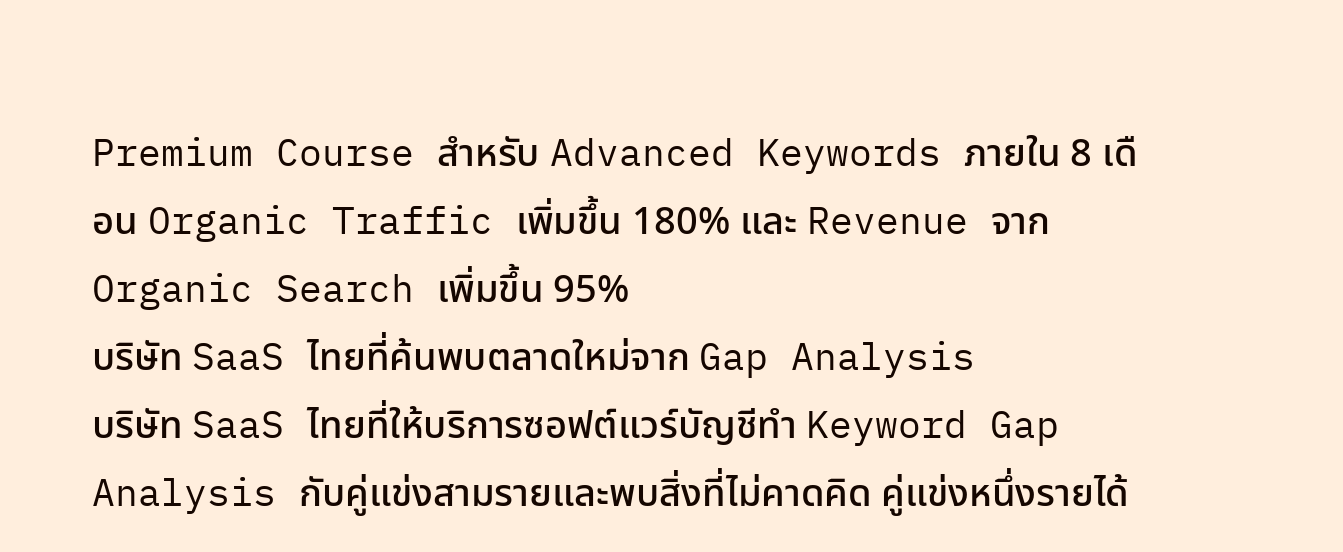Premium Course สำหรับ Advanced Keywords ภายใน 8 เดือน Organic Traffic เพิ่มขึ้น 180% และ Revenue จาก Organic Search เพิ่มขึ้น 95%
บริษัท SaaS ไทยที่ค้นพบตลาดใหม่จาก Gap Analysis
บริษัท SaaS ไทยที่ให้บริการซอฟต์แวร์บัญชีทำ Keyword Gap Analysis กับคู่แข่งสามรายและพบสิ่งที่ไม่คาดคิด คู่แข่งหนึ่งรายได้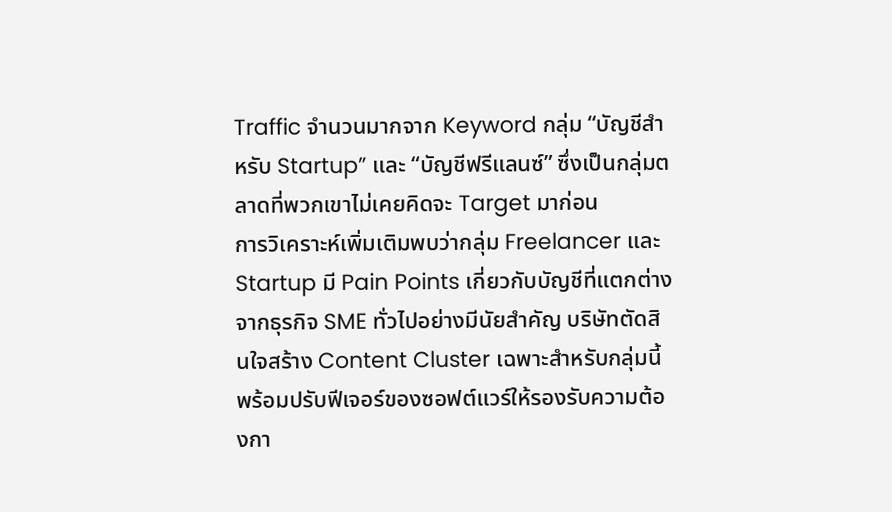Traffic จำนวนมากจาก Keyword กลุ่ม “บัญชีสำหรับ Startup” และ “บัญชีฟรีแลนซ์” ซึ่งเป็นกลุ่มตลาดที่พวกเขาไม่เคยคิดจะ Target มาก่อน
การวิเคราะห์เพิ่มเติมพบว่ากลุ่ม Freelancer และ Startup มี Pain Points เกี่ยวกับบัญชีที่แตกต่างจากธุรกิจ SME ทั่วไปอย่างมีนัยสำคัญ บริษัทตัดสินใจสร้าง Content Cluster เฉพาะสำหรับกลุ่มนี้ พร้อมปรับฟีเจอร์ของซอฟต์แวร์ให้รองรับความต้องกา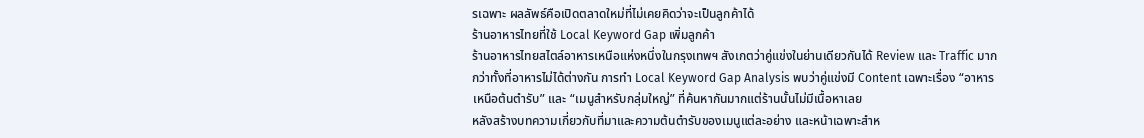รเฉพาะ ผลลัพธ์คือเปิดตลาดใหม่ที่ไม่เคยคิดว่าจะเป็นลูกค้าได้
ร้านอาหารไทยที่ใช้ Local Keyword Gap เพิ่มลูกค้า
ร้านอาหารไทยสไตล์อาหารเหนือแห่งหนึ่งในกรุงเทพฯ สังเกตว่าคู่แข่งในย่านเดียวกันได้ Review และ Traffic มากกว่าทั้งที่อาหารไม่ได้ต่างกัน การทำ Local Keyword Gap Analysis พบว่าคู่แข่งมี Content เฉพาะเรื่อง “อาหารเหนือต้นตำรับ” และ “เมนูสำหรับกลุ่มใหญ่” ที่ค้นหากันมากแต่ร้านนั้นไม่มีเนื้อหาเลย
หลังสร้างบทความเกี่ยวกับที่มาและความต้นตำรับของเมนูแต่ละอย่าง และหน้าเฉพาะสำห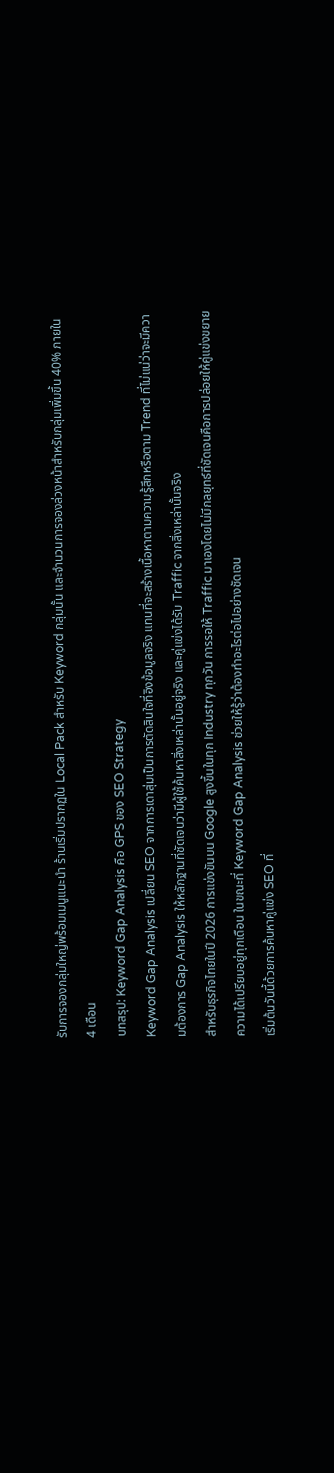รับการจองกลุ่มใหญ่พร้อมเมนูแนะนำ ร้านเริ่มปรากฏใน Local Pack สำหรับ Keyword กลุ่มนั้น และจำนวนการจองล่วงหน้าสำหรับกลุ่มเพิ่มขึ้น 40% ภายใน 4 เดือน
บทสรุป: Keyword Gap Analysis คือ GPS ของ SEO Strategy
Keyword Gap Analysis เปลี่ยน SEO จากการเดาสุ่มเป็นการตัดสินใจที่อิงข้อมูลจริง แทนที่จะสร้างเนื้อหาตามความรู้สึกหรือตาม Trend ที่ไม่แน่ว่าจะมีความต้องการ Gap Analysis ให้หลักฐานที่ชัดเจนว่ามีผู้ใช้ค้นหาสิ่งเหล่านั้นอยู่จริง และคู่แข่งได้รับ Traffic จากสิ่งเหล่านั้นจริง
สำหรับธุรกิจไทยในปี 2026 การแข่งขันบน Google สูงขึ้นในทุก Industry ทุกวัน การรอให้ Traffic มาเองโดยไม่มีกลยุทธ์ที่ชัดเจนคือการปล่อยให้คู่แข่งขยายความได้เปรียบอยู่ทุกเดือน ในขณะที่ Keyword Gap Analysis ช่วยให้รู้ว่าต้องทำอะไรต่อไปอย่างชัดเจน
เริ่มต้นวันนี้ด้วยการค้นหาคู่แข่ง SEO ที่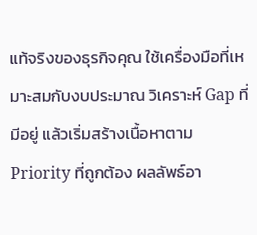แท้จริงของธุรกิจคุณ ใช้เครื่องมือที่เหมาะสมกับงบประมาณ วิเคราะห์ Gap ที่มีอยู่ แล้วเริ่มสร้างเนื้อหาตาม Priority ที่ถูกต้อง ผลลัพธ์อา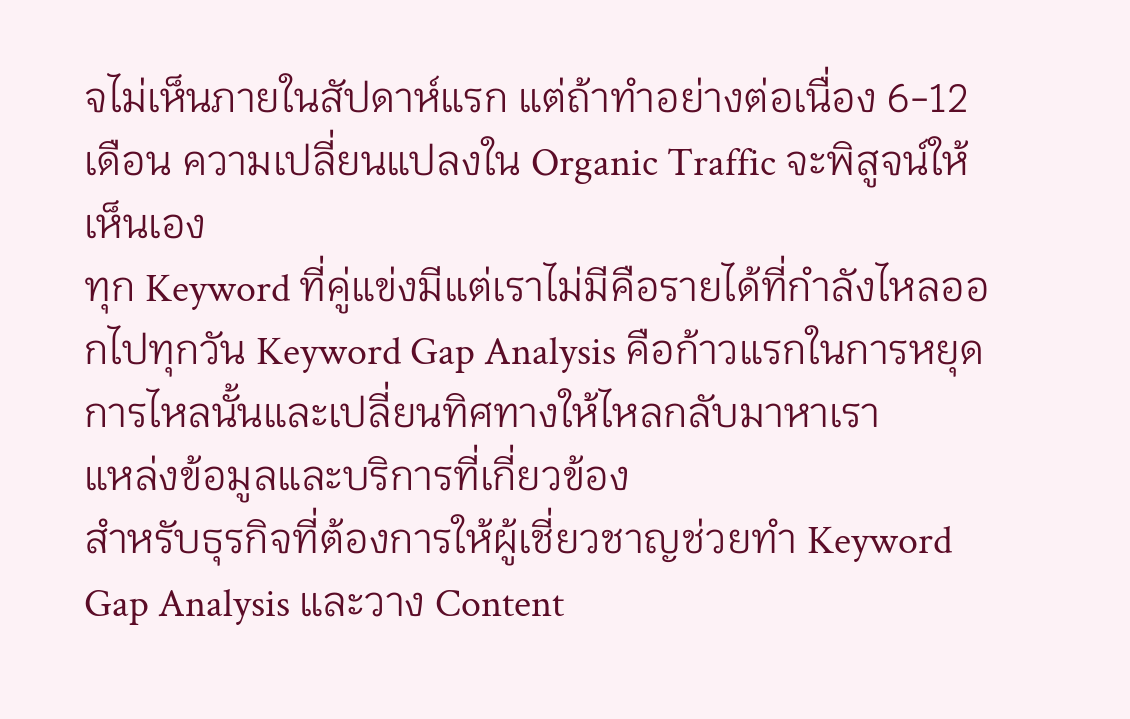จไม่เห็นภายในสัปดาห์แรก แต่ถ้าทำอย่างต่อเนื่อง 6-12 เดือน ความเปลี่ยนแปลงใน Organic Traffic จะพิสูจน์ให้เห็นเอง
ทุก Keyword ที่คู่แข่งมีแต่เราไม่มีคือรายได้ที่กำลังไหลออกไปทุกวัน Keyword Gap Analysis คือก้าวแรกในการหยุดการไหลนั้นและเปลี่ยนทิศทางให้ไหลกลับมาหาเรา
แหล่งข้อมูลและบริการที่เกี่ยวข้อง
สำหรับธุรกิจที่ต้องการให้ผู้เชี่ยวชาญช่วยทำ Keyword Gap Analysis และวาง Content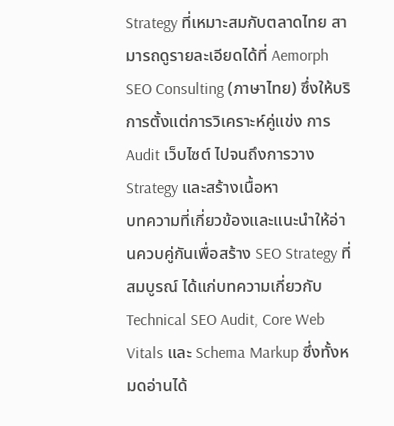Strategy ที่เหมาะสมกับตลาดไทย สามารถดูรายละเอียดได้ที่ Aemorph SEO Consulting (ภาษาไทย) ซึ่งให้บริการตั้งแต่การวิเคราะห์คู่แข่ง การ Audit เว็บไซต์ ไปจนถึงการวาง Strategy และสร้างเนื้อหา
บทความที่เกี่ยวข้องและแนะนำให้อ่านควบคู่กันเพื่อสร้าง SEO Strategy ที่สมบูรณ์ ได้แก่บทความเกี่ยวกับ Technical SEO Audit, Core Web Vitals และ Schema Markup ซึ่งทั้งหมดอ่านได้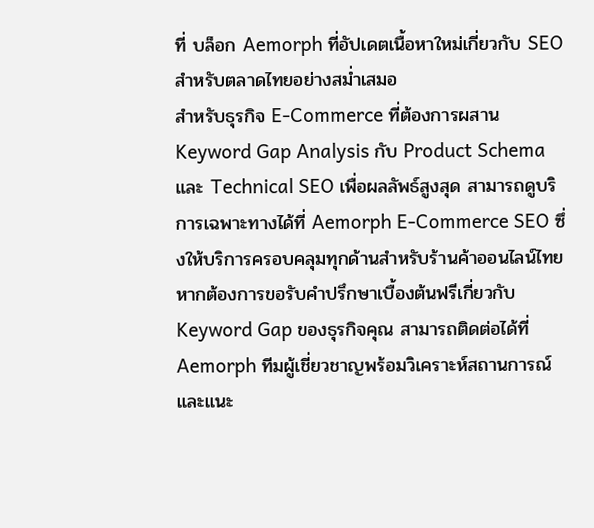ที่ บล็อก Aemorph ที่อัปเดตเนื้อหาใหม่เกี่ยวกับ SEO สำหรับตลาดไทยอย่างสม่ำเสมอ
สำหรับธุรกิจ E-Commerce ที่ต้องการผสาน Keyword Gap Analysis กับ Product Schema และ Technical SEO เพื่อผลลัพธ์สูงสุด สามารถดูบริการเฉพาะทางได้ที่ Aemorph E-Commerce SEO ซึ่งให้บริการครอบคลุมทุกด้านสำหรับร้านค้าออนไลน์ไทย
หากต้องการขอรับคำปรึกษาเบื้องต้นฟรีเกี่ยวกับ Keyword Gap ของธุรกิจคุณ สามารถติดต่อได้ที่ Aemorph ทีมผู้เชี่ยวชาญพร้อมวิเคราะห์สถานการณ์และแนะ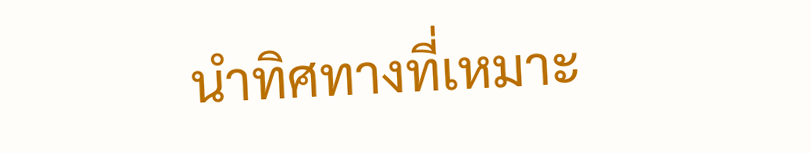นำทิศทางที่เหมาะ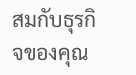สมกับธุรกิจของคุณ